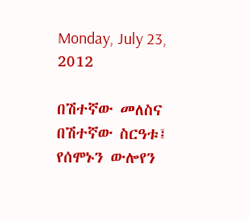Monday, July 23, 2012

በሽተኛው መለስና በሽተኛው ስርዓቱ፤ የሰሞኑን ውሎየን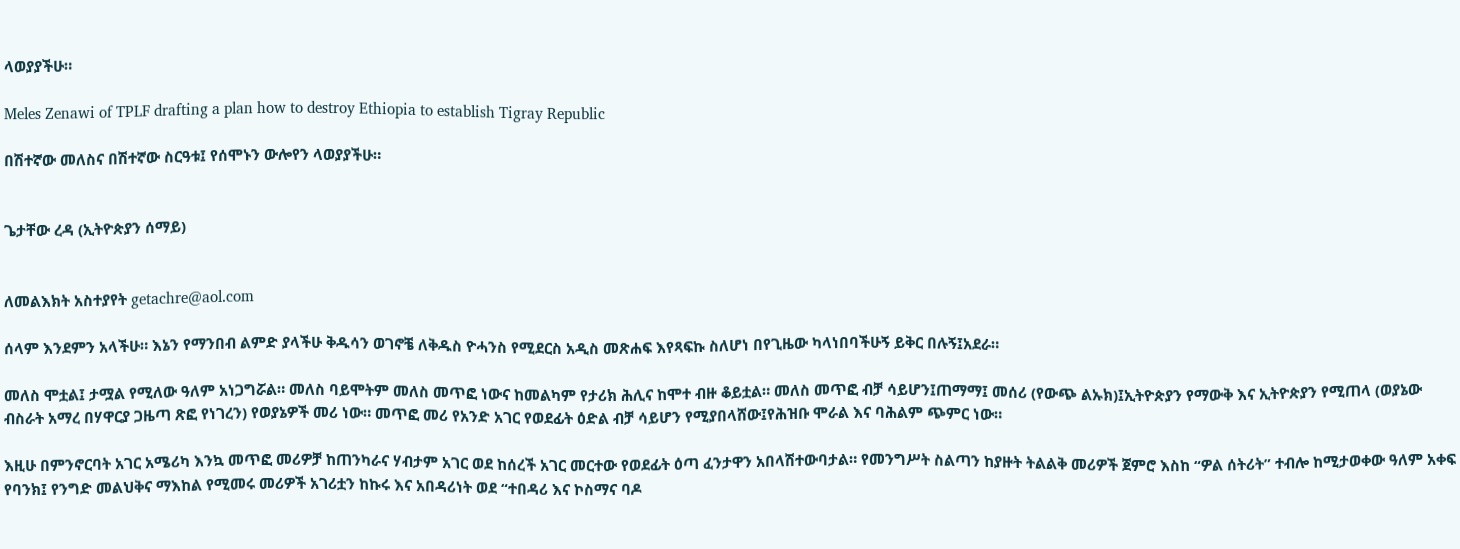ላወያያችሁ።

Meles Zenawi of TPLF drafting a plan how to destroy Ethiopia to establish Tigray Republic

በሽተኛው መለስና በሽተኛው ስርዓቱ፤ የሰሞኑን ውሎየን ላወያያችሁ።


ጌታቸው ረዳ (ኢትዮጵያን ሰማይ)


ለመልእክት አስተያየት getachre@aol.com

ሰላም እንደምን አላችሁ። እኔን የማንበብ ልምድ ያላችሁ ቅዱሳን ወገኖቼ ለቅዱስ ዮሓንስ የሚደርስ አዲስ መጽሐፍ እየጻፍኩ ስለሆነ በየጊዜው ካላነበባችሁኝ ይቅር በሉኝ፤አደራ።

መለስ ሞቷል፤ ታሟል የሚለው ዓለም አነጋግሯል። መለስ ባይሞትም መለስ መጥፎ ነውና ከመልካም የታሪክ ሕሊና ከሞተ ብዙ ቆይቷል። መለስ መጥፎ ብቻ ሳይሆን፤ጠማማ፤ መሰሪ (የውጭ ልኡክ)፤ኢትዮጵያን የማውቅ እና ኢትዮጵያን የሚጠላ (ወያኔው ብስራት አማረ በሃዋርያ ጋዜጣ ጽፎ የነገረን) የወያኔዎች መሪ ነው። መጥፎ መሪ የአንድ አገር የወደፊት ዕድል ብቻ ሳይሆን የሚያበላሸው፤የሕዝቡ ሞራል እና ባሕልም ጭምር ነው።

እዚሁ በምንኖርባት አገር አሜሪካ እንኳ መጥፎ መሪዎቻ ከጠንካራና ሃብታም አገር ወደ ከሰረች አገር መርተው የወደፊት ዕጣ ፈንታዋን አበላሽተውባታል። የመንግሥት ስልጣን ከያዙት ትልልቅ መሪዎች ጀምሮ እስከ “ዎል ሰትሪት” ተብሎ ከሚታወቀው ዓለም አቀፍ የባንክ፤ የንግድ መልህቅና ማእከል የሚመሩ መሪዎች አገሪቷን ከኩሩ እና አበዳሪነት ወደ “ተበዳሪ እና ኮስማና ባዶ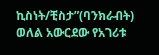ኪስነት/ቺስታ”(ባንክራብት) ወለል አውርደው የአገሪቱ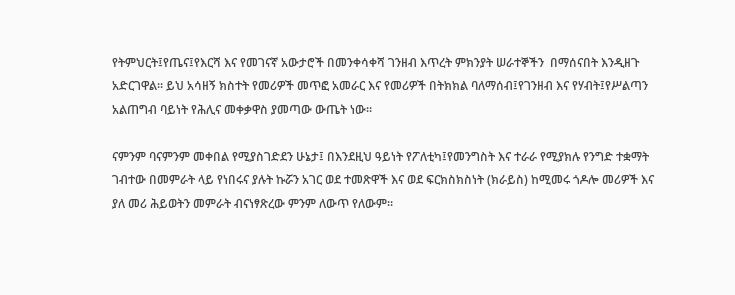የትምህርት፤የጤና፤የእርሻ እና የመገናኛ አውታሮች በመንቀሳቀሻ ገንዘብ እጥረት ምክንያት ሠራተኞችን  በማሰናበት እንዲዘጉ አድርገዋል። ይህ አሳዘኝ ክስተት የመሪዎች መጥፎ አመራር እና የመሪዎች በትክክል ባለማሰብ፤የገንዘብ እና የሃብት፤የሥልጣን አልጠግብ ባይነት የሕሊና መቀቃዋስ ያመጣው ውጤት ነው።

ናምንም ባናምንም መቀበል የሚያስገድደን ሁኔታ፤ በእንደዚህ ዓይነት የፖለቲካ፤የመንግስት እና ተራራ የሚያክሉ የንግድ ተቋማት ገብተው በመምራት ላይ የነበሩና ያሉት ኩሯን አገር ወደ ተመጽዋች እና ወደ ፍርክስክስነት (ክራይስ) ከሚመሩ ጎዶሎ መሪዎች እና ያለ መሪ ሕይወትን መምራት ብናነፃጽረው ምንም ለውጥ የለውም።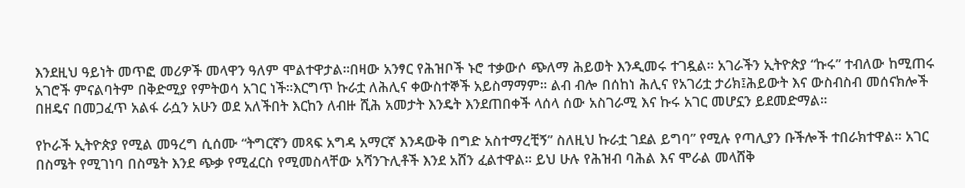እንደዚህ ዓይነት መጥፎ መሪዎች መላዋን ዓለም ሞልተዋታል።በዛው አንፃር የሕዝቦች ኑሮ ተቃውሶ ጭለማ ሕይወት እንዲመሩ ተገዷል። አገራችን ኢትዮጵያ “ኩሩ” ተብለው ከሚጠሩ አገሮች ምናልባትም በቅድሚያ የምትወሳ አገር ነች።እርግጥ ኩራቷ ለሕሊና ቀውስተኞች አይስማማም። ልብ ብሎ በሰከነ ሕሊና የአገሪቷ ታሪክ፤ሕይውት እና ውስብስብ መሰናክሎች በዘዴና በመጋፈጥ አልፋ ራሷን አሁን ወደ አለችበት እርከን ለብዙ ሺሕ አመታት እንዴት እንደጠበቀች ላሰላ ሰው አስገራሚ እና ኩሩ አገር መሆኗን ይደመድማል።

የኮራች ኢትዮጵያ የሚል መዓረግ ሲሰሙ “ትግርኛን መጻፍ አግዳ አማርኛ እንዳውቅ በግድ አስተማረቺኝ” ስለዚህ ኩራቷ ገደል ይግባ” የሚሉ የጣሊያን ቡችሎች ተበራክተዋል። አገር በስሜት የሚገነባ በስሜት እንደ ጭቃ የሚፈርስ የሚመስላቸው አሻንጉሊቶች እንደ አሸን ፈልተዋል። ይህ ሁሉ የሕዝብ ባሕል እና ሞራል መላሸቅ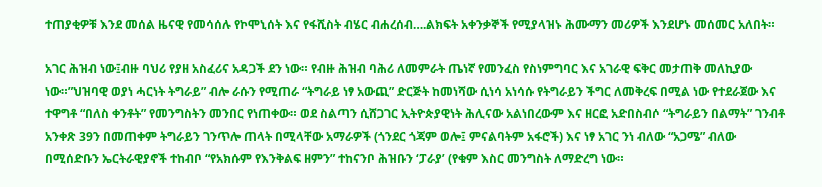ተጠያቂዎቹ እንደ መሰል ዜናዊ የመሳሰሉ የኮሞኒሰት እና የፋሺስት ብሄር ብሐረሰብ….ልክፍት አቀንቃኞች የሚያላዝኑ ሕሙማን መሪዎች እንደሆኑ መሰመር አለበት።

አገር ሕዝብ ነው፤ብዙ ባህሪ የያዘ አስፈሪና አዳጋች ደን ነው። የብዙ ሕዝብ ባሕሪ ለመምራት ጤነኛ የመንፈስ የስነምግባር እና አገራዊ ፍቅር መታጠቅ መለኪያው ነው።”ህዝባዊ ወያነ ሓርነት ትግራይ” ብሎ ራሱን የሚጠራ “ትግራይ ነፃ አውጪ” ድርጅት ከመነሻው ሲነሳ አነሳሱ የትግራይን ችግር ለመቅረፍ በሚል ነው የተደራጀው እና ተዋግቶ “በለስ ቀንቶት” የመንግስትን መንበር የነጠቀው። ወደ ስልጣን ሲሸጋገር ኢትዮጵያዊነት ሕሊናው አልነበረውም እና ዘርፎ አድበስብሶ “ትግራይን በልማት” ገንብቶ አንቀጽ 39ን በመጠቀም ትግራይን ገንጥሎ ጠላት በሚላቸው አማራዎች (ጎንደር ጎጃም ወሎ፤ ምናልባትም አፋሮች) እና ነፃ አገር ንነ ብለው “አጋሜ” ብለው በሚሰድቡን ኤርትራዊያኖች ተከብቦ “የአክሱም የእንቅልፍ ዘምን” ተከናንቦ ሕዝቡን ‘ፓራያ’ (የቁም እስር መንግስት ለማድረግ ነው።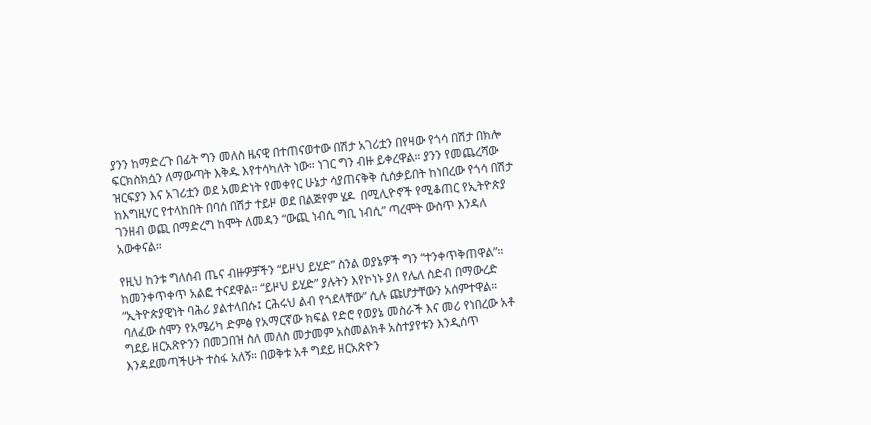ያንን ከማድረጉ በፊት ግን መለስ ዜናዊ በተጠናወተው በሽታ አገሪቷን በየዛው የጎሳ በሽታ በክሎ ፍርክስክሷን ለማውጣት እቅዱ እየተሳካለት ነው። ነገር ግን ብዙ ይቀረዋል። ያንን የመጨረሻው ዝርፍያን እና አገሪቷን ወደ አመድነት የመቀየር ሁኔታ ሳያጠናቅቅ ሲሰቃይበት ከነበረው የጎሳ በሽታ ከእግዚሃር የተላከበት በባሰ በሽታ ተይዞ ወደ በልጅየም ሄዶ  በሚሊዮኖች የሚቆጠር የኢትዮጵያ ገንዘብ ወጪ በማድረግ ከሞት ለመዳን “ውጪ ነብሲ ግቢ ነብሲ” ጣረሞት ውስጥ እንዳለ አውቀናል።

የዚህ ከንቱ ግለሰብ ጤና ብዙዎቻችን “ይዞህ ይሂድ” ስንል ወያኔዎች ግን “ተንቀጥቅጠዋል”። ከመንቀጥቀጥ አልፎ ተናደዋል። “ይዞህ ይሂድ” ያሉትን እየኮነኑ ያለ የሌለ ስድብ በማውረድ “ኢትዮጵያዊነት ባሕሪ ያልተላበሱ፤ ርሕሩህ ልብ የጎደላቸው” ሲሉ ጩሆታቸውን አሰምተዋል። ባለፈው ሰሞን የአሜሪካ ድምፅ የአማርኛው ክፍል የድሮ የወያኔ መስራች እና መሪ የነበረው አቶ ግደይ ዘርአጽዮንን በመጋበዝ ስለ መለስ መታመም አስመልክቶ አስተያየቱን እንዲሰጥ እንዳደመጣችሁት ተስፋ አለኝ። በወቅቱ አቶ ግደይ ዘርአጽዮን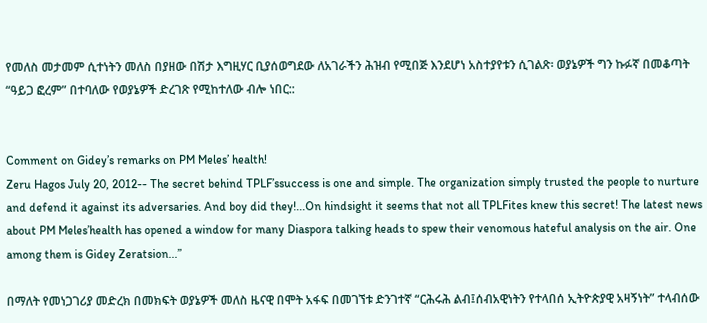የመለስ መታመም ሲተነትን መለስ በያዘው በሽታ እግዚሃር ቢያሰወግደው ለአገራችን ሕዝብ የሚበጅ እንደሆነ አስተያየቱን ሲገልጽ፡ ወያኔዎች ግን ኩፉኛ በመቆጣት “ዓይጋ ፎረም” በተባለው የወያኔዎች ድረገጽ የሚከተለው ብሎ ነበር::


Comment on Gidey’s remarks on PM Meles’ health!
Zeru Hagos July 20, 2012-- The secret behind TPLF’ssuccess is one and simple. The organization simply trusted the people to nurture and defend it against its adversaries. And boy did they!...On hindsight it seems that not all TPLFites knew this secret! The latest news about PM Meles’health has opened a window for many Diaspora talking heads to spew their venomous hateful analysis on the air. One among them is Gidey Zeratsion...”

በማለት የመነጋገሪያ መድረክ በመክፍት ወያኔዎች መለስ ዜናዊ በሞት አፋፍ በመገኘቱ ድንገተኛ “ርሕሩሕ ልብ፤ሰብአዊነትን የተላበሰ ኢትዮጵያዊ አዛኝነት” ተላብሰው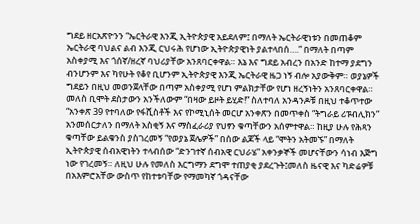ግደይ ዘርአጽዮንን “ኤርትራዊ እንጂ ኢትዮጵያዊ አይደለም፤ በማለት ኤርትራዊነቱን በመጠቆም ኤርትራዊ ባህልና ልብ እንጂ ርህሩሕ የሆነው ኢትዮጵያዊነት ያልተላበሰ….” በማለት በጣም አስቀያሚ እና ጎሰኛ/ዘረኛ ባህሪያቸው አንጸባርቀዋል። እኔ እና ግደይ አብረን በአንድ ከተማ ያደግን ብንሆንም እና ካየሁት የቆየ ቢሆንም ኢትዮጵያዊ እንጂ ኤርትራዊ ዜጋ ነኝ ብሎ አያውቅም። ወያኔዎች ግደይን በዚህ መወንጀላቸው በጣም አስቀያሚ የሆነ ምልክታቸው የሆነ ዘረኝነትን አንጸባርቀዋል።
መለስ ቢሞት ደስታውን አንችለውም “በዛው ይዞት ይሂድ!” ስለተባለ አንዳንዶቹ በዚህ ተቆጥተው “አንቀጽ 39 የተባለው የፋሺስቶች እና የኮሚኒሰት መርሆ አንቀጽን በመጥቀስ “ትግራይ ሪፑብሊክን” አንመሰርታለን በማለት አስቂኝ እና ማስፈራሪያ የህፃን ቁጣቸውን አሰምተዋል። ከዚያ ሁሉ የሕጻን ቁጣቸው ይልቁንስ ያስገረመኝ “የወያኔ ጀሌዎች” በሰው ልጆች ላይ “ሞትን አትመኙ” በማለት ኢትዮጵያዊ ሰብአዊነትን ተላብሰው “ድንገተኛ ሰብአዊ ርህራሄ” አቀንቃኞች መሆናቸውን ሳነብ እጅግ ነው የገረመኝ። ለዚህ ሁሉ የመለስ እርግማን ደግሞ ተጠያቂ ያደረጉት፤መለስ ዜናዊ እና ካድሬዎቹ በአእምሮአቸው ውስጥ የከተቱባቸው የማመካኛ ጎዳናቸው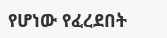የሆነው የፈረደበት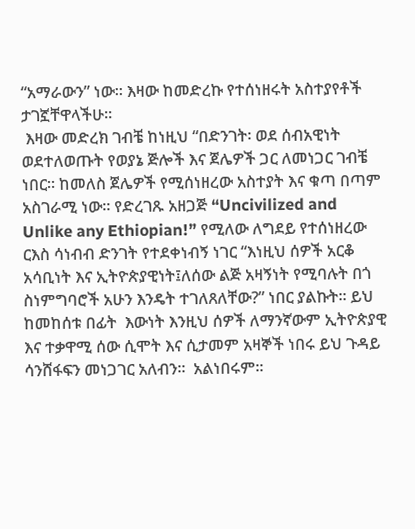“አማራውን” ነው። እዛው ከመድረኩ የተሰነዘሩት አስተያየቶች ታገኟቸዋላችሁ።
 እዛው መድረክ ገብቼ ከነዚህ “በድንገት፡ ወደ ሰብአዊነት ወደተለወጡት የወያኔ ጅሎች እና ጀሌዎች ጋር ለመነጋር ገብቼ ነበር። ከመለስ ጀሌዎች የሚሰነዘረው አስተያት እና ቁጣ በጣም አስገራሚ ነው። የድረገጹ አዘጋጅ “Uncivilized and Unlike any Ethiopian!” የሚለው ለግደይ የተሰነዘረው ርእስ ሳነብብ ድንገት የተደቀነብኝ ነገር “እነዚህ ሰዎች አርቆ አሳቢነት እና ኢትዮጵያዊነት፤ለሰው ልጅ አዛኝነት የሚባሉት በጎ ስነምግባሮች አሁን እንዴት ተገለጸለቸው?” ነበር ያልኩት። ይህ ከመከሰቱ በፊት  እውነት እንዚህ ሰዎች ለማንኛውም ኢትዮጵያዊ እና ተቃዋሚ ሰው ሲሞት እና ሲታመም አዛኞች ነበሩ ይህ ጉዳይ ሳንሸፋፍን መነጋገር አለብን።  አልነበሩም።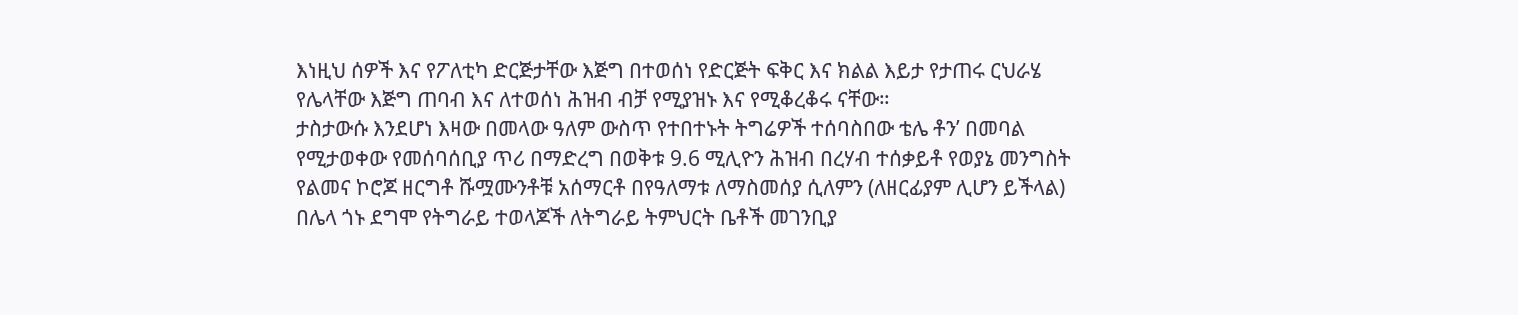እነዚህ ሰዎች እና የፖለቲካ ድርጅታቸው እጅግ በተወሰነ የድርጅት ፍቅር እና ክልል እይታ የታጠሩ ርህራሄ የሌላቸው እጅግ ጠባብ እና ለተወሰነ ሕዝብ ብቻ የሚያዝኑ እና የሚቆረቆሩ ናቸው።
ታስታውሱ እንደሆነ እዛው በመላው ዓለም ውስጥ የተበተኑት ትግሬዎች ተሰባስበው ቴሌ ቶን’ በመባል የሚታወቀው የመሰባሰቢያ ጥሪ በማድረግ በወቅቱ 9.6 ሚሊዮን ሕዝብ በረሃብ ተሰቃይቶ የወያኔ መንግስት የልመና ኮሮጆ ዘርግቶ ሹሟሙንቶቹ አሰማርቶ በየዓለማቱ ለማስመሰያ ሲለምን (ለዘርፊያም ሊሆን ይችላል) በሌላ ጎኑ ደግሞ የትግራይ ተወላጆች ለትግራይ ትምህርት ቤቶች መገንቢያ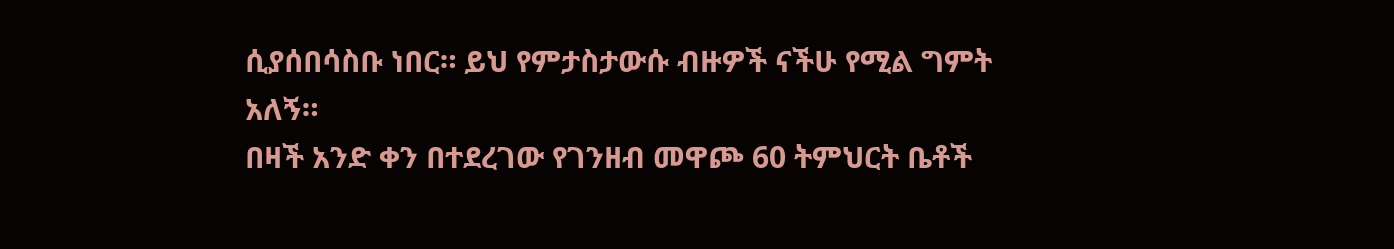ሲያሰበሳስቡ ነበር። ይህ የምታስታውሱ ብዙዎች ናችሁ የሚል ግምት አለኝ።
በዛች አንድ ቀን በተደረገው የገንዘብ መዋጮ 60 ትምህርት ቤቶች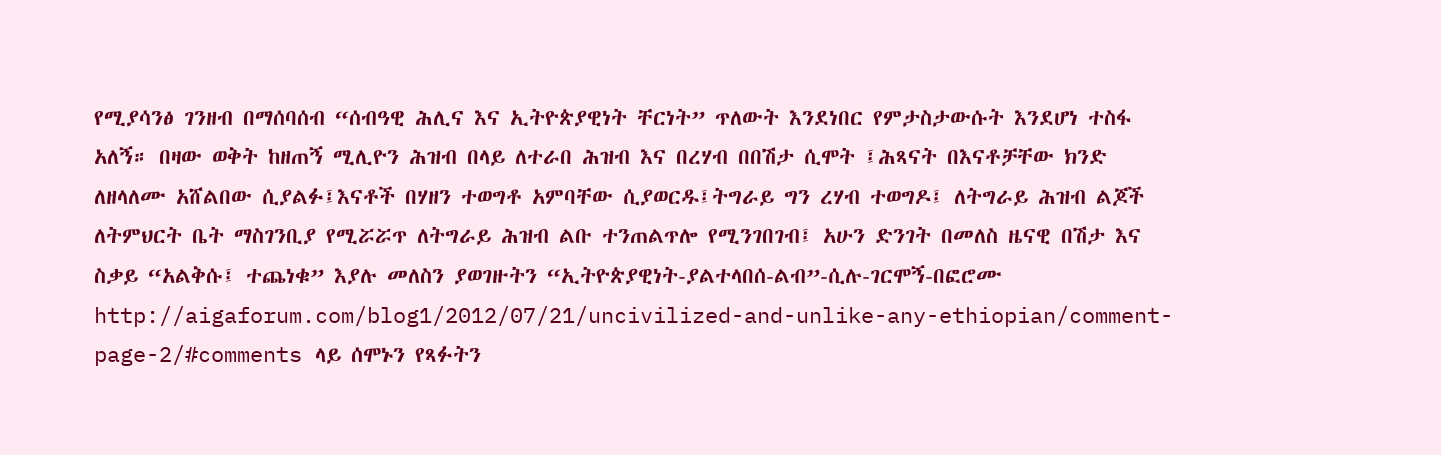የሚያሳንፅ ገንዘብ በማሰባሰብ “ሰብዓዊ ሕሊና እና ኢትዮጵያዊነት ቸርነት” ጥለውት እንደነበር የምታስታውሱት እንደሆነ ተስፋ አለኝ። በዛው ወቅት ከዘጠኝ ሚሊዮን ሕዝብ በላይ ለተራበ ሕዝብ እና በረሃብ በበሽታ ሲሞት ፤ሕጻናት በእናቶቻቸው ክንድ ለዘላለሙ አሸልበው ሲያልፉ፤እናቶች በሃዘን ተወግቶ አምባቸው ሲያወርዱ፤ትግራይ ግን ረሃብ ተወግዶ፤ ለትግራይ ሕዝብ ልጆች ለትምህርት ቤት ማስገንቢያ የሚሯሯጥ ለትግራይ ሕዝብ ልቡ ተንጠልጥሎ የሚንገበገብ፤ አሁን ድንገት በመለስ ዜናዊ በሽታ እና ስቃይ “አልቅሱ፤ ተጨነቁ” እያሉ መለስን ያወገዙትን “ኢትዮጵያዊነት-ያልተላበሰ-ልብ”-ሲሉ-ገርሞኝ-በፎሮሙ http://aigaforum.com/blog1/2012/07/21/uncivilized-and-unlike-any-ethiopian/comment-page-2/#comments ላይ ሰሞኑን የጻፉትን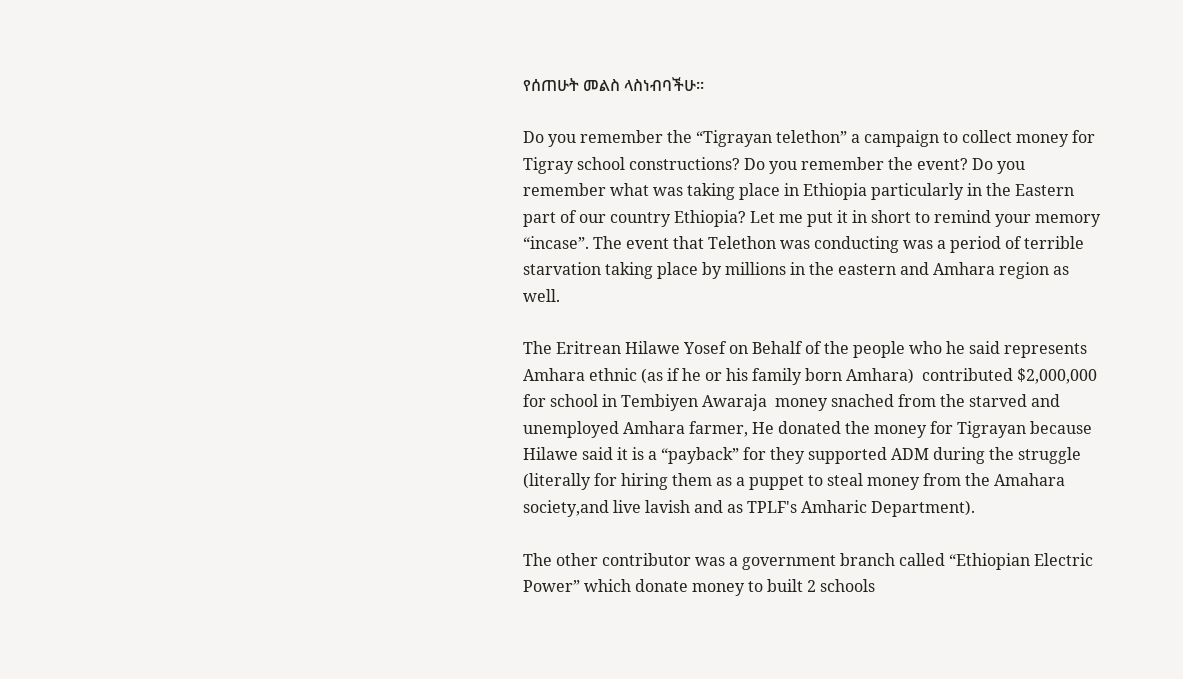የሰጠሁት መልስ ላስነብባችሁ።

Do you remember the “Tigrayan telethon” a campaign to collect money for Tigray school constructions? Do you remember the event? Do you remember what was taking place in Ethiopia particularly in the Eastern part of our country Ethiopia? Let me put it in short to remind your memory “incase”. The event that Telethon was conducting was a period of terrible starvation taking place by millions in the eastern and Amhara region as well.

The Eritrean Hilawe Yosef on Behalf of the people who he said represents Amhara ethnic (as if he or his family born Amhara)  contributed $2,000,000 for school in Tembiyen Awaraja  money snached from the starved and unemployed Amhara farmer, He donated the money for Tigrayan because Hilawe said it is a “payback” for they supported ADM during the struggle (literally for hiring them as a puppet to steal money from the Amahara society,and live lavish and as TPLF's Amharic Department).

The other contributor was a government branch called “Ethiopian Electric Power” which donate money to built 2 schools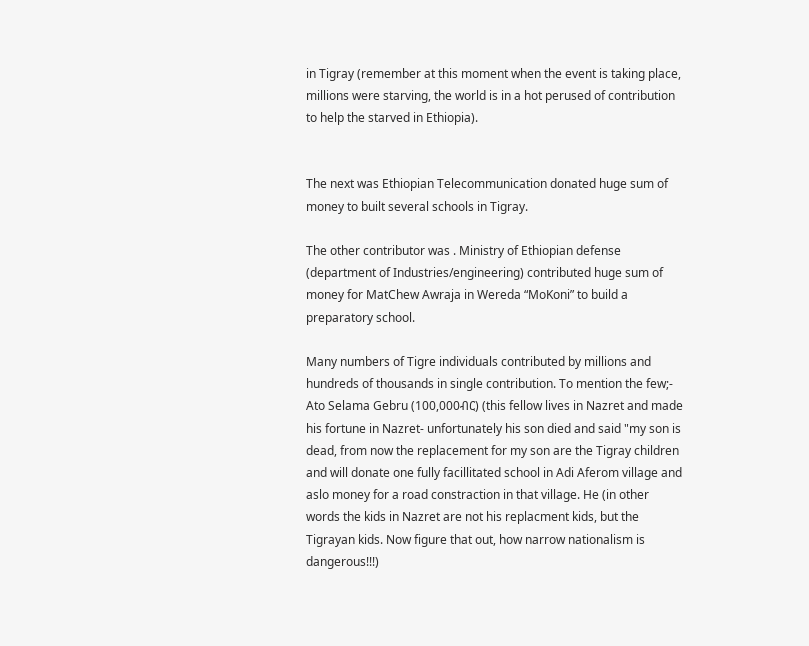in Tigray (remember at this moment when the event is taking place, millions were starving, the world is in a hot perused of contribution to help the starved in Ethiopia).


The next was Ethiopian Telecommunication donated huge sum of money to built several schools in Tigray.

The other contributor was . Ministry of Ethiopian defense (department of Industries/engineering) contributed huge sum of money for MatChew Awraja in Wereda “MoKoni” to build a preparatory school.

Many numbers of Tigre individuals contributed by millions and hundreds of thousands in single contribution. To mention the few;- Ato Selama Gebru (100,000ብር) (this fellow lives in Nazret and made his fortune in Nazret- unfortunately his son died and said "my son is dead, from now the replacement for my son are the Tigray children and will donate one fully facillitated school in Adi Aferom village and aslo money for a road constraction in that village. He (in other words the kids in Nazret are not his replacment kids, but the Tigrayan kids. Now figure that out, how narrow nationalism is dangerous!!!)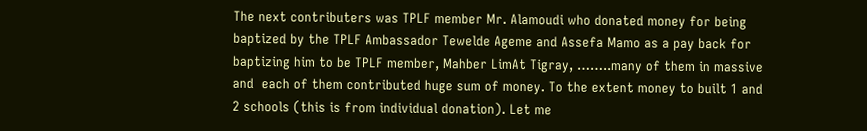The next contributers was TPLF member Mr. Alamoudi who donated money for being baptized by the TPLF Ambassador Tewelde Ageme and Assefa Mamo as a pay back for baptizing him to be TPLF member, Mahber LimAt Tigray, ……..many of them in massive and  each of them contributed huge sum of money. To the extent money to built 1 and 2 schools (this is from individual donation). Let me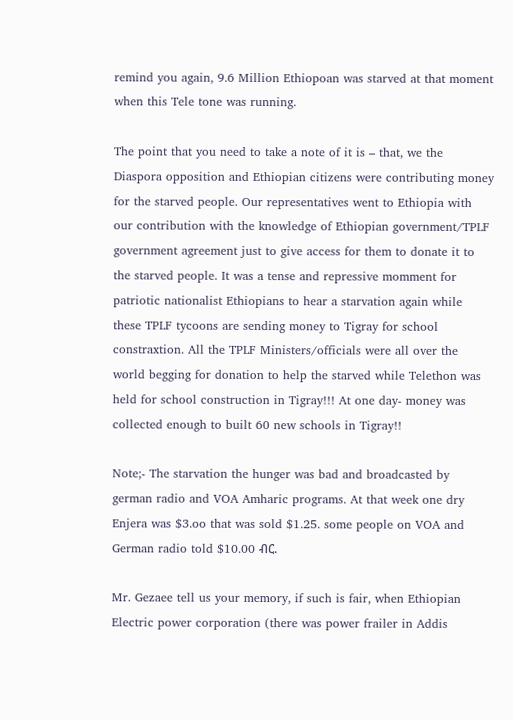remind you again, 9.6 Million Ethiopoan was starved at that moment when this Tele tone was running.

The point that you need to take a note of it is – that, we the Diaspora opposition and Ethiopian citizens were contributing money for the starved people. Our representatives went to Ethiopia with our contribution with the knowledge of Ethiopian government/TPLF government agreement just to give access for them to donate it to the starved people. It was a tense and repressive momment for patriotic nationalist Ethiopians to hear a starvation again while these TPLF tycoons are sending money to Tigray for school constraxtion. All the TPLF Ministers/officials were all over the world begging for donation to help the starved while Telethon was held for school construction in Tigray!!! At one day- money was collected enough to built 60 new schools in Tigray!!

Note;- The starvation the hunger was bad and broadcasted by german radio and VOA Amharic programs. At that week one dry Enjera was $3.oo that was sold $1.25. some people on VOA and German radio told $10.00 ብር.

Mr. Gezaee tell us your memory, if such is fair, when Ethiopian Electric power corporation (there was power frailer in Addis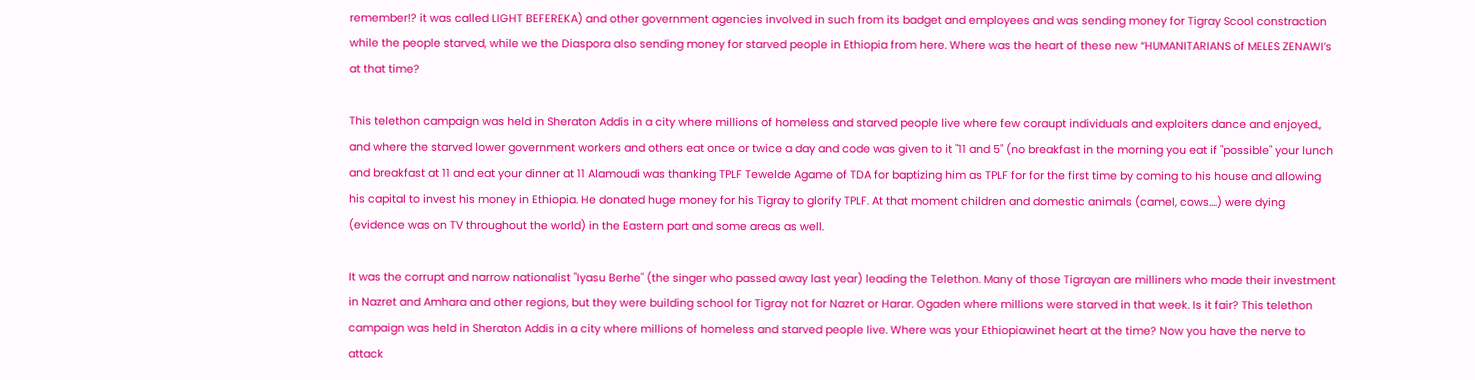remember!? it was called LIGHT BEFEREKA) and other government agencies involved in such from its badget and employees and was sending money for Tigray Scool constraction while the people starved, while we the Diaspora also sending money for starved people in Ethiopia from here. Where was the heart of these new “HUMANITARIANS of MELES ZENAWI’s at that time?

This telethon campaign was held in Sheraton Addis in a city where millions of homeless and starved people live where few coraupt individuals and exploiters dance and enjoyed., and where the starved lower government workers and others eat once or twice a day and code was given to it "11 and 5" (no breakfast in the morning you eat if "possible" your lunch and breakfast at 11 and eat your dinner at 11 Alamoudi was thanking TPLF Tewelde Agame of TDA for baptizing him as TPLF for for the first time by coming to his house and allowing his capital to invest his money in Ethiopia. He donated huge money for his Tigray to glorify TPLF. At that moment children and domestic animals (camel, cows….) were dying (evidence was on TV throughout the world) in the Eastern part and some areas as well.

It was the corrupt and narrow nationalist "Iyasu Berhe" (the singer who passed away last year) leading the Telethon. Many of those Tigrayan are milliners who made their investment in Nazret and Amhara and other regions, but they were building school for Tigray not for Nazret or Harar. Ogaden where millions were starved in that week. Is it fair? This telethon campaign was held in Sheraton Addis in a city where millions of homeless and starved people live. Where was your Ethiopiawinet heart at the time? Now you have the nerve to attack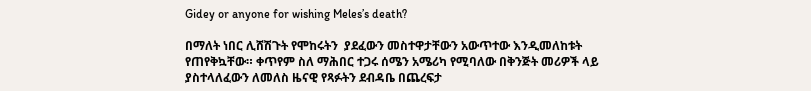Gidey or anyone for wishing Meles’s death?

በማለት ነበር ሊሸሽጉት የሞከሩትን  ያደፈውን መስተዋታቸውን አውጥተው እንዲመለከቱት የጠየቅኳቸው። ቀጥየም ስለ ማሕበር ተጋሩ ሰሜን አሜሪካ የሚባለው በቅንጅት መሪዎች ላይ ያስተላለፈውን ለመለስ ዜናዊ የጻፉትን ደብዳቤ በጨረፍታ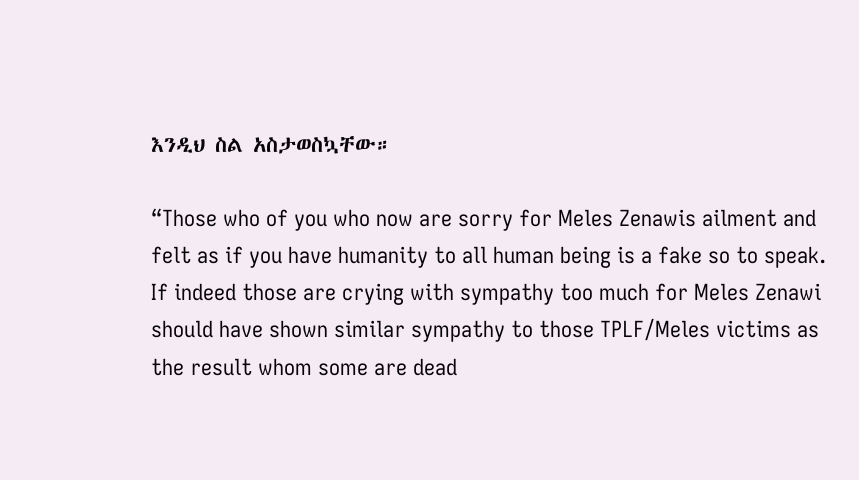እንዲህ ስል አስታወስኳቸው።

“Those who of you who now are sorry for Meles Zenawis ailment and felt as if you have humanity to all human being is a fake so to speak. If indeed those are crying with sympathy too much for Meles Zenawi should have shown similar sympathy to those TPLF/Meles victims as the result whom some are dead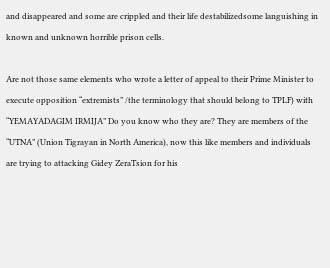and disappeared and some are crippled and their life destabilizedsome languishing in known and unknown horrible prison cells.

Are not those same elements who wrote a letter of appeal to their Prime Minister to execute opposition “extremists” /the terminology that should belong to TPLF) with “YEMAYADAGIM IRMIJA” Do you know who they are? They are members of the “UTNA” (Union Tigrayan in North America), now this like members and individuals are trying to attacking Gidey ZeraTsion for his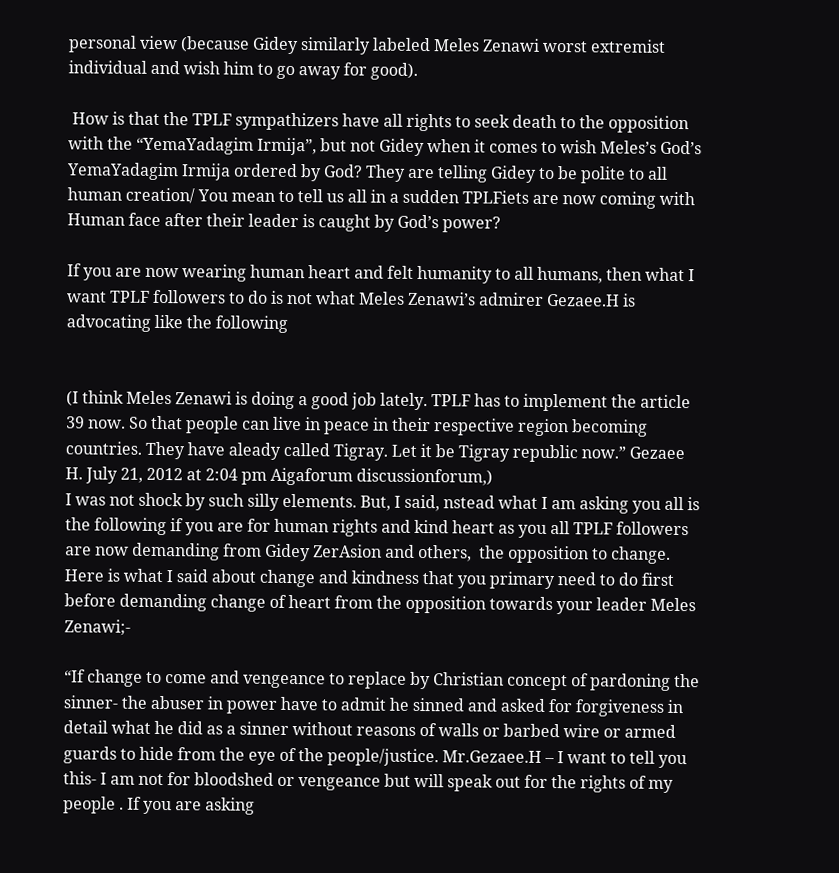personal view (because Gidey similarly labeled Meles Zenawi worst extremist individual and wish him to go away for good).

 How is that the TPLF sympathizers have all rights to seek death to the opposition with the “YemaYadagim Irmija”, but not Gidey when it comes to wish Meles’s God’s YemaYadagim Irmija ordered by God? They are telling Gidey to be polite to all human creation/ You mean to tell us all in a sudden TPLFiets are now coming with Human face after their leader is caught by God’s power?

If you are now wearing human heart and felt humanity to all humans, then what I want TPLF followers to do is not what Meles Zenawi’s admirer Gezaee.H is advocating like the following


(I think Meles Zenawi is doing a good job lately. TPLF has to implement the article 39 now. So that people can live in peace in their respective region becoming countries. They have aleady called Tigray. Let it be Tigray republic now.” Gezaee H. July 21, 2012 at 2:04 pm Aigaforum discussionforum,)
I was not shock by such silly elements. But, I said, nstead what I am asking you all is the following if you are for human rights and kind heart as you all TPLF followers are now demanding from Gidey ZerAsion and others,  the opposition to change. Here is what I said about change and kindness that you primary need to do first before demanding change of heart from the opposition towards your leader Meles Zenawi;-

“If change to come and vengeance to replace by Christian concept of pardoning the sinner- the abuser in power have to admit he sinned and asked for forgiveness in detail what he did as a sinner without reasons of walls or barbed wire or armed guards to hide from the eye of the people/justice. Mr.Gezaee.H – I want to tell you this- I am not for bloodshed or vengeance but will speak out for the rights of my people . If you are asking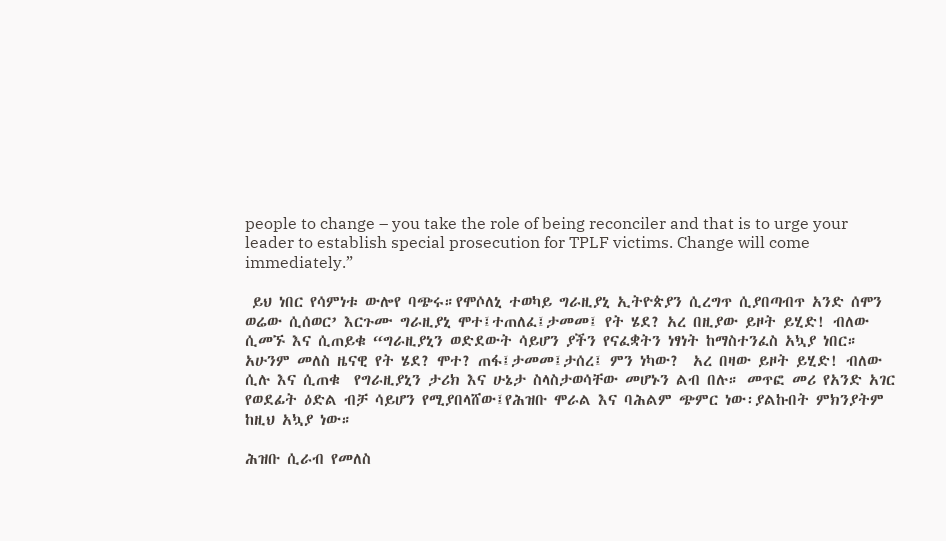people to change – you take the role of being reconciler and that is to urge your leader to establish special prosecution for TPLF victims. Change will come immediately.”

 ይህ ነበር የሳምነቱ ውሎየ ባጭሩ።የሞሶለኒ ተወካይ ግራዚያኒ ኢትዮጵያን ሲረግጥ ሲያበጣብጥ አንድ ሰሞን ወሬው ሲሰወር’ እርጉሙ ግራዚያኒ ሞተ፤ተጠለፈ፤ታመመ፤ የት ሄደ? አረ በዚያው ይዞት ይሂድ! ብለው ሲመኙ እና ሲጠይቁ “ግራዚያኒን ወድደውት ሳይሆን ያችን የናፈቋትን ነፃነት ከማስተንፈስ አኳያ ነበር።  አሁንም መለስ ዜናዊ የት ሄደ? ሞተ? ጠፋ፤ታመመ፤ታሰረ፤ ምን ነካው?  አረ በዛው ይዞት ይሂድ! ብለው ሲሉ እና ሲጠቁ  የግራዚያኒን ታሪክ እና ሁኔታ ስላስታወሳቸው መሆኑን ልብ በሉ። መጥፎ መሪ የአንድ አገር የወደፊት ዕድል ብቻ ሳይሆን የሚያበላሸው፤የሕዝቡ ሞራል እና ባሕልም ጭምር ነው፡ያልኩበት ምክንያትም ከዚህ አኳያ ነው።

ሕዝቡ ሲራብ የመለስ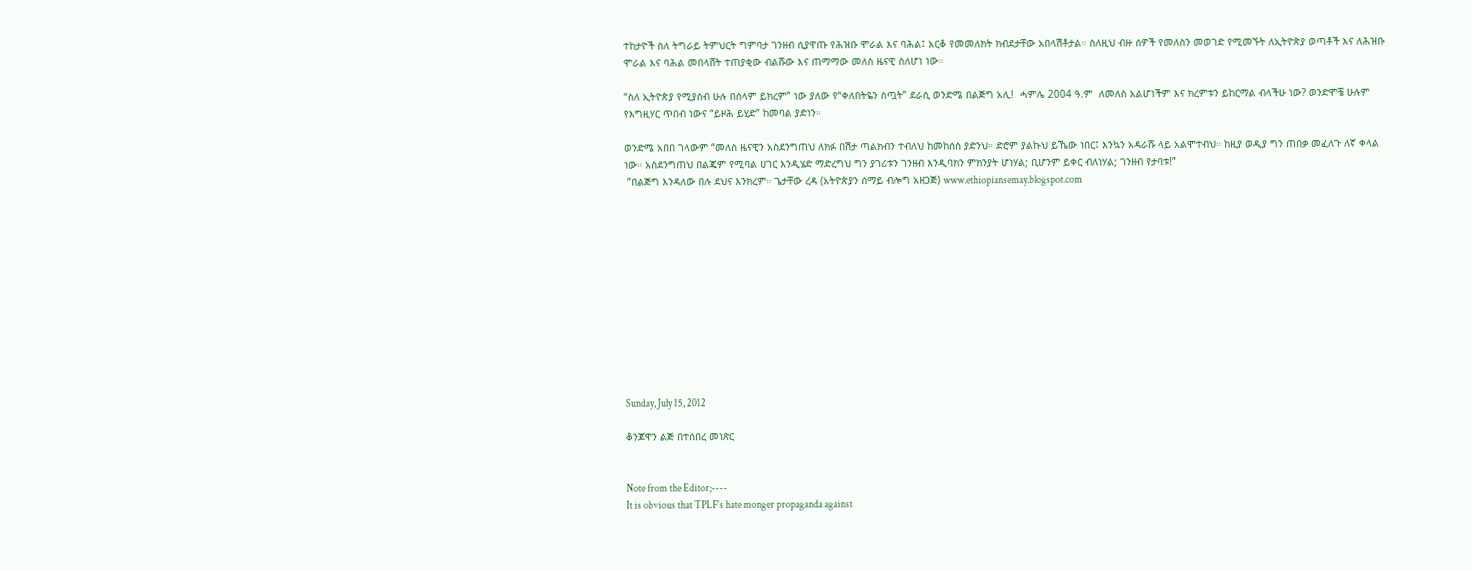ተከታዮች ስለ ትግራይ ትምህርት ግምባታ ገንዘብ ሲያዋጡ የሕዝቡ ሞራል እና ባሕል፤ አርቆ የመመለክት ክብደታቸው አበላሽቶታል። ስለዚህ ብዙ ሰዎች የመለስን መወገድ የሚመኙት ለኢትዮጵያ ወጣቶች እና ለሕዝቡ ሞራል እና ባሕል መበላሸት ተጠያቂው ብልሹው እና ጠማማው መለስ ዜናዊ ስለሆነ ነው።

“ስለ ኢትዮጵያ የሚያስብ ሁሉ በሰላም ይክረም” ነው ያለው የ“ቀለበትዬን ስጧት” ደራሲ ወንድሜ በልጅግ አሊ!  ሓምሌ 2004 ዓ.ም  ለመለስ አልሆነችም እና ክረምቱን ይከርማል ብላችሁ ነው? ወንድሞቼ ሁሉም የእግዚሃር ጥበብ ነውና “ይዞሕ ይሂድ” ከመባል ያድነን።

ወንድሜ አበበ ገላውም “መለስ ዜናዊን አስደንግጠህ ለክፉ በሽታ ጣልክብን ተብለህ ከመከሰስ ያድንህ። ድሮም ያልኩህ ይኼው ነበር፤ እንኳን አዳራሹ ላይ አልሞተብህ። ከዚያ ወዲያ ግን ጠበቃ መፈለጉ ለኛ ቀላል ነው። አስደንግጠህ በልጄም የሚባል ሀገር እንዲሄድ ማድረግህ ግን ያገሪቱን ገንዘብ እንዲባክን ምክንያት ሆነሃል; ቢሆንም ይቀር ብለነሃል; ገንዘብ የታባቱ!”
 ”በልጅግ እንዳለው በሉ ደህና እንክረም። ጌታቸው ረዳ (አትዮጵያን ሰማይ ብሎግ አዘጋጅ) www.ethiopiansemay.blogspot.com












Sunday, July 15, 2012

ቆንጆዋን ልጅ በተሰበረ መነጽር


Note from the Editor;----
It is obvious that TPLF's hate monger propaganda against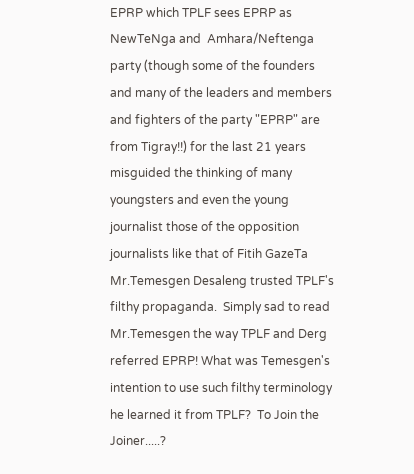EPRP which TPLF sees EPRP as NewTeNga and  Amhara/Neftenga party (though some of the founders and many of the leaders and members and fighters of the party "EPRP" are from Tigray!!) for the last 21 years misguided the thinking of many youngsters and even the young journalist those of the opposition journalists like that of Fitih GazeTa Mr.Temesgen Desaleng trusted TPLF's filthy propaganda.  Simply sad to read Mr.Temesgen the way TPLF and Derg referred EPRP! What was Temesgen's intention to use such filthy terminology he learned it from TPLF?  To Join the Joiner.....?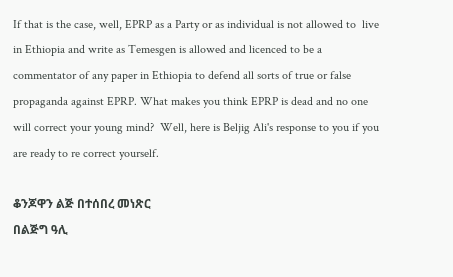If that is the case, well, EPRP as a Party or as individual is not allowed to  live in Ethiopia and write as Temesgen is allowed and licenced to be a commentator of any paper in Ethiopia to defend all sorts of true or false propaganda against EPRP. What makes you think EPRP is dead and no one will correct your young mind?  Well, here is Beljig Ali's response to you if you are ready to re correct yourself.

ቆንጆዋን ልጅ በተሰበረ መነጽር
በልጅግ ዓሊ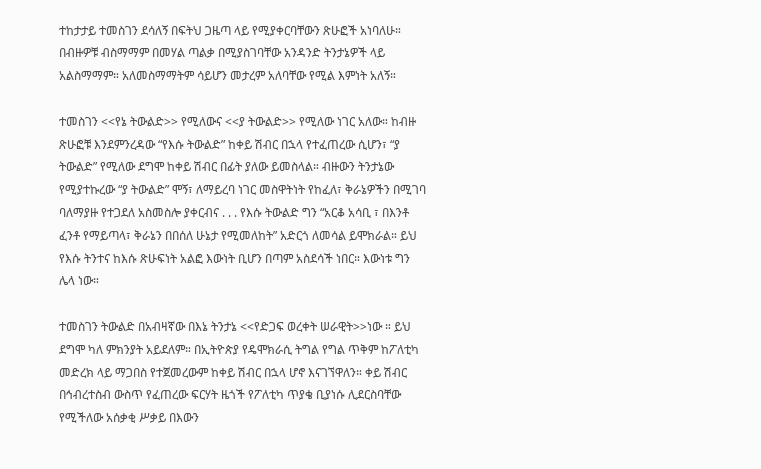ተከታታይ ተመስገን ደሳለኝ በፍትህ ጋዜጣ ላይ የሚያቀርባቸውን ጽሁፎች አነባለሁ። በብዙዎቹ ብስማማም በመሃል ጣልቃ በሚያስገባቸው አንዳንድ ትንታኔዎች ላይ አልስማማም። አለመስማማትም ሳይሆን መታረም አለባቸው የሚል እምነት አለኝ።

ተመስገን <<የኔ ትውልድ>> የሚለውና <<ያ ትውልድ>> የሚለው ነገር አለው። ከብዙ ጽሁፎቹ እንደምንረዳው “የእሱ ትውልድ” ከቀይ ሽብር በኋላ የተፈጠረው ሲሆን፣ “ያ ትውልድ” የሚለው ደግሞ ከቀይ ሽብር በፊት ያለው ይመስላል። ብዙውን ትንታኔው የሚያተኩረው “ያ ትውልድ” ሞኝ፣ ለማይረባ ነገር መስዋትነት የከፈለ፣ ቅራኔዎችን በሚገባ ባለማያዙ የተጋደለ አስመስሎ ያቀርብና . . . የእሱ ትውልድ ግን “አርቆ አሳቢ ፣ በእንቶ ፈንቶ የማይጣላ፣ ቅራኔን በበሰለ ሁኔታ የሚመለከት” አድርጎ ለመሳል ይሞክራል። ይህ የእሱ ትንተና ከእሱ ጽሁፍነት አልፎ እውነት ቢሆን በጣም አስደሳች ነበር። እውነቱ ግን ሌላ ነው።

ተመስገን ትውልድ በአብዛኛው በእኔ ትንታኔ <<የድጋፍ ወረቀት ሠራዊት>>ነው ። ይህ ደግሞ ካለ ምክንያት አይደለም። በኢትዮጵያ የዴሞክራሲ ትግል የግል ጥቅም ከፖለቲካ መድረክ ላይ ማጋበስ የተጀመረውም ከቀይ ሽብር በኋላ ሆኖ እናገኘዋለን። ቀይ ሽብር በኅብረተስብ ውስጥ የፈጠረው ፍርሃት ዜጎች የፖለቲካ ጥያቄ ቢያነሱ ሊደርስባቸው የሚችለው አሰቃቂ ሥቃይ በእውን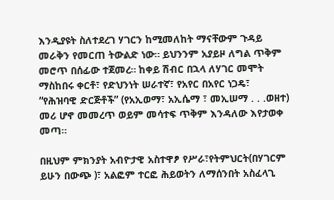እንዲያዩት ስለተደረገ ሃገርን ከሚመለከት ማናቸውም ጉዳይ መራቅን የመርጠ ትውልድ ነው። ይህንንም አያይዞ ለግል ጥቅም መሮጥ በሰፊው ተጀመረ። ከቀይ ሽብር በኋላ ለሃገር መሞት ማስከበሩ ቀርቶ፣ የድህንነት ሠራተኛ፣ የአየር በአየር ነጋዴ፣ “የሕዝባዊ ድርጅቶች” (የአኢወማ፣ አኢሴማ ፣ መኢሠማ . . .ወዘተ) መሪ ሆኖ መመረጥ ወይም መሳተፍ ጥቅም እንዳለው እየታወቀ መጣ።

በዚህም ምክንያት አብዮታዊ አስተዋፆ የሥራ፣የትምህርት(በሃገርም ይሁን በውጭ )፣ አልፎም ተርፎ ሕይወትን ለማሰንበት አስፈላጊ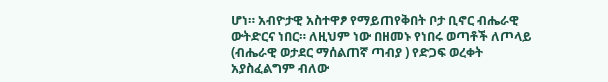ሆነ። አብዮታዊ አስተዋፆ የማይጠየቅበት ቦታ ቢኖር ብሔራዊ ውትድርና ነበር። ለዚህም ነው በዘመኑ የነበሩ ወጣቶች ለጦላይ (ብሔራዊ ወታደር ማሰልጠኛ ጣብያ ) የድጋፍ ወረቀት አያስፈልግም ብለው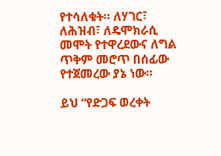የተሳለቁት። ለሃገር፣ ለሕዝብ፣ ለዴሞክራሲ መሞት የተዋረደውና ለግል ጥቅም መሮጥ በሰፊው የተጀመረው ያኔ ነው።

ይህ “የድጋፍ ወረቀት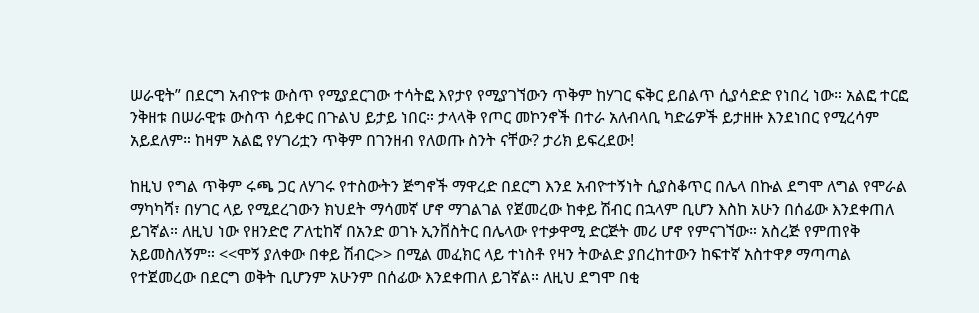ሠራዊት” በደርግ አብዮቱ ውስጥ የሚያደርገው ተሳትፎ እየታየ የሚያገኘውን ጥቅም ከሃገር ፍቅር ይበልጥ ሲያሳድድ የነበረ ነው። አልፎ ተርፎ ንቅዘቱ በሠራዊቱ ውስጥ ሳይቀር በጉልህ ይታይ ነበር። ታላላቅ የጦር መኮንኖች በተራ አለብላቢ ካድሬዎች ይታዘዙ እንደነበር የሚረሳም አይደለም። ከዛም አልፎ የሃገሪቷን ጥቅም በገንዘብ የለወጡ ስንት ናቸው? ታሪክ ይፍረደው!

ከዚህ የግል ጥቅም ሩጫ ጋር ለሃገሩ የተስውትን ጅግኖች ማዋረድ በደርግ እንደ አብዮተኝነት ሲያስቆጥር በሌላ በኩል ደግሞ ለግል የሞራል ማካካሻ፣ በሃገር ላይ የሚደረገውን ክህደት ማሳመኛ ሆኖ ማገልገል የጀመረው ከቀይ ሽብር በኋላም ቢሆን እስከ አሁን በሰፊው እንደቀጠለ ይገኛል። ለዚህ ነው የዘንድሮ ፖለቲከኛ በአንድ ወገኑ ኢንቨስትር በሌላው የተቃዋሚ ድርጅት መሪ ሆኖ የምናገኘው። አስረጅ የምጠየቅ አይመስለኝም። <<ሞኝ ያለቀው በቀይ ሽብር>> በሚል መፈክር ላይ ተነስቶ የዛን ትውልድ ያበረከተውን ከፍተኛ አስተዋፆ ማጣጣል የተጀመረው በደርግ ወቅት ቢሆንም አሁንም በሰፊው እንደቀጠለ ይገኛል። ለዚህ ደግሞ በቂ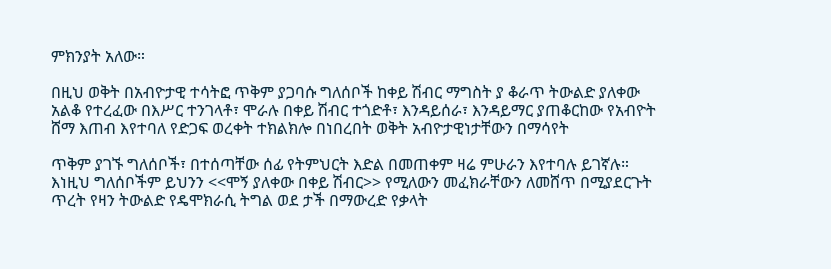ምክንያት አለው።

በዚህ ወቅት በአብዮታዊ ተሳትፎ ጥቅም ያጋባሱ ግለሰቦች ከቀይ ሽብር ማግስት ያ ቆራጥ ትውልድ ያለቀው አልቆ የተረፈው በእሥር ተንገላቶ፣ ሞራሉ በቀይ ሽብር ተጎድቶ፣ እንዳይሰራ፣ እንዳይማር ያጠቆርከው የአብዮት ሸማ እጠብ እየተባለ የድጋፍ ወረቀት ተክልክሎ በነበረበት ወቅት አብዮታዊነታቸውን በማሳየት

ጥቅም ያገኙ ግለሰቦች፣ በተሰጣቸው ሰፊ የትምህርት እድል በመጠቀም ዛሬ ምሁራን እየተባሉ ይገኛሉ። እነዚህ ግለሰቦችም ይህንን <<ሞኝ ያለቀው በቀይ ሽብር>> የሚለውን መፈክራቸውን ለመሸጥ በሚያደርጉት ጥረት የዛን ትውልድ የዴሞክራሲ ትግል ወደ ታች በማውረድ የቃላት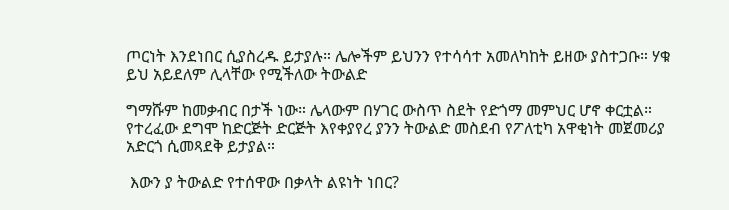ጦርነት እንደነበር ሲያስረዱ ይታያሉ። ሌሎችም ይህንን የተሳሳተ አመለካከት ይዘው ያስተጋቡ። ሃቁ ይህ አይደለም ሊላቸው የሚችለው ትውልድ

ግማሹም ከመቃብር በታች ነው። ሌላውም በሃገር ውስጥ ስደት የድጎማ መምህር ሆኖ ቀርቷል። የተረፈው ደግሞ ከድርጅት ድርጅት እየቀያየረ ያንን ትውልድ መስደብ የፖለቲካ አዋቂነት መጀመሪያ አድርጎ ሲመጻደቅ ይታያል።

 እውን ያ ትውልድ የተሰዋው በቃላት ልዩነት ነበር?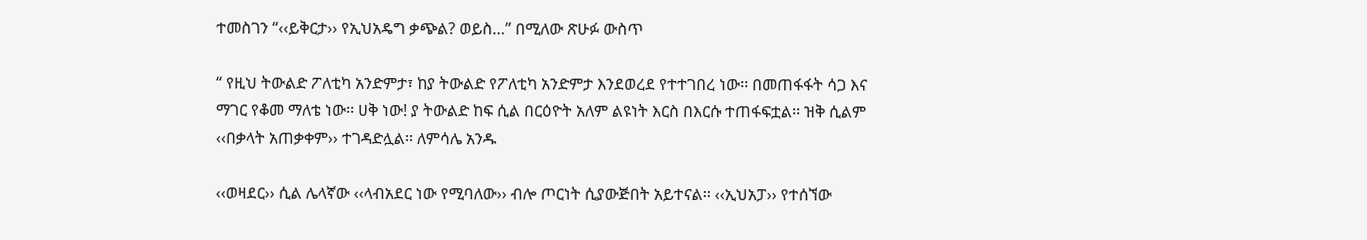ተመስገን “‹‹ይቅርታ›› የኢህአዴግ ቃጭል? ወይስ…” በሚለው ጽሁፉ ውስጥ

“ የዚህ ትውልድ ፖለቲካ አንድምታ፣ ከያ ትውልድ የፖለቲካ አንድምታ እንደወረደ የተተገበረ ነው፡፡ በመጠፋፋት ሳጋ እና ማገር የቆመ ማለቴ ነው፡፡ ሀቅ ነው! ያ ትውልድ ከፍ ሲል በርዕዮት አለም ልዩነት እርስ በእርሱ ተጠፋፍቷል፡፡ ዝቅ ሲልም ‹‹በቃላት አጠቃቀም›› ተገዳድሏል፡፡ ለምሳሌ አንዱ

‹‹ወዛደር›› ሲል ሌላኛው ‹‹ላብአደር ነው የሚባለው›› ብሎ ጦርነት ሲያውጅበት አይተናል፡፡ ‹‹ኢህአፓ›› የተሰኘው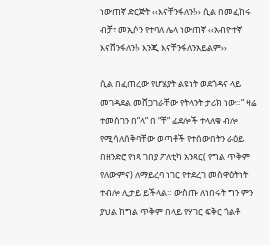ነውጠኛ ድርጅት ‹‹እናቸንፋለን!›› ሲል በመፈከሩ ብቻ፣ መኢሶን የተባለ ሌላ ነውጠኛ ‹‹አብዮተኛ እናሸንፋለን!› እንጂ እናቸንፋለንአይልም››

ሲል በፈጠረው የሆሄያት ልዩነት ወደጎዳና ላይ መገዳደል መሸጋገራቸው የትላንት ታሪክ ነው።” ዛሬ ተመስገን በ”ላ” በ “ቸ” ፊደሎች ተላለቁ ብሎ የሚሳለሰቅባቸው ወጣቶች የተሰውበትን ራዕይ በዘንድሮ የነጻ ገበያ ፖለቲካ አንጻር( የግል ጥቅም የለውምና) ለማይረባ ነገር የተደረገ መስዋዕትነት ተብሎ ሊታይ ይችላል። ውስጡ ለነበሩት ግን ምን ያህል ከግል ጥቅም በላይ የሃገር ፍቅር ጎልቶ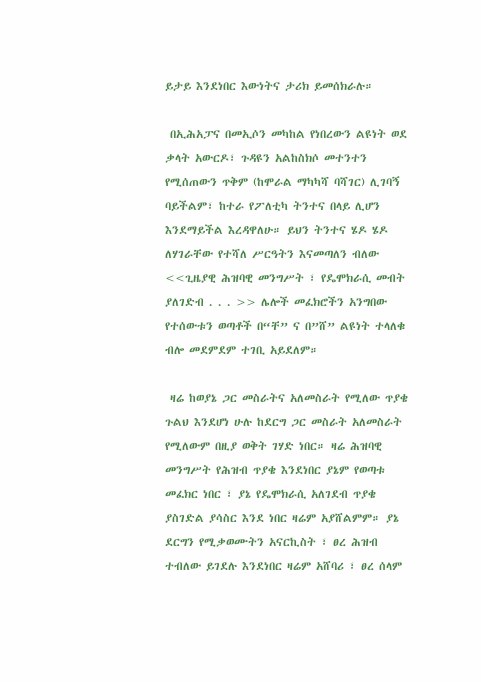ይታይ እንደነበር እውነትና ታሪክ ይመሰክራሉ።

 በኢሕአፓና በመኢሶን መካከል የነበረውን ልዩነት ወደ ቃላት አውርዶ፣ ጉዳዩን አልከስክሶ መተንተን የሚሰጠውን ጥቅም (ከሞራል ማካካሻ ባሻገር) ሊገባኝ ባይችልም፣ ከተራ የፖለቲካ ትንተና በላይ ሊሆን እንደማይችል እረዳዋለሁ። ይህን ትንተና ሄዶ ሄዶ ለሃገራቸው የተሻለ ሥርዓትን እናመጣለን ብለው <<ጊዜያዊ ሕዝባዊ መንግሥት ፣ የዴሞክራሲ መብት ያለገድብ . . . >> ሌሎች መፈክሮችን አንግበው የተሰውቱን ወጣቶች በ“ቸ” ና በ”ሸ” ልዩነት ተላለቁ ብሎ መደምደም ተገቢ አይደለም።

 ዛሬ ከወያኔ ጋር መስራትና አለመስራት የሚለው ጥያቄ ጉልህ እንደሆነ ሁሉ ከደርግ ጋር መስራት አለመስራት የሚለውም በዚያ ወቅት ገሃድ ነበር። ዛሬ ሕዝባዊ መንግሥት የሕዝብ ጥያቄ እንደነበር ያኔም የወጣቱ መፈክር ነበር ፣ ያኔ የዴሞክራሲ አለገደብ ጥያቄ ያስገድል ያሳስር እንደ ነበር ዛሬም አያሸልምም። ያኔ ደርግን የሚቃወሙትን አናርኪስት ፣ ፀረ ሕዝብ ተብለው ይገደሉ እንደነበር ዛሬም አሸባሪ ፣ ፀረ ሰላም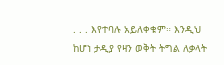. . . እየተባሉ አይለቀቁም። እንዲህ ከሆነ ታዲያ የዛን ወቅት ትግል ለቃላት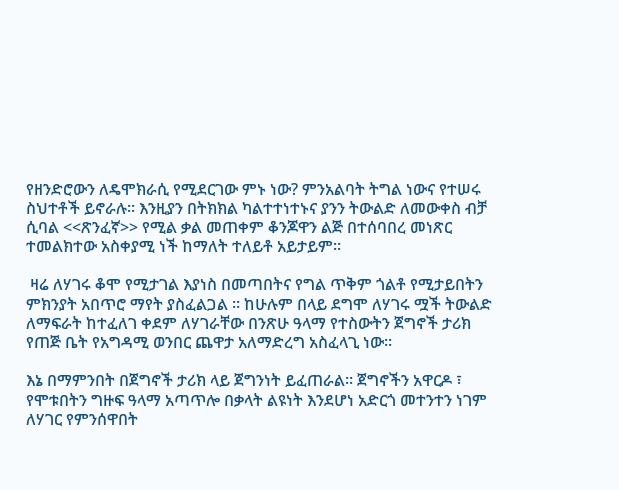የዘንድሮውን ለዴሞክራሲ የሚደርገው ምኑ ነው? ምንአልባት ትግል ነውና የተሠሩ ስህተቶች ይኖራሉ። እንዚያን በትክክል ካልተተነተኑና ያንን ትውልድ ለመውቀስ ብቻ ሲባል <<ጽንፈኛ>> የሚል ቃል መጠቀም ቆንጆዋን ልጅ በተሰባበረ መነጽር ተመልክተው አስቀያሚ ነች ከማለት ተለይቶ አይታይም።

 ዛሬ ለሃገሩ ቆሞ የሚታገል እያነስ በመጣበትና የግል ጥቅም ጎልቶ የሚታይበትን ምክንያት አበጥሮ ማየት ያስፈልጋል ። ከሁሉም በላይ ደግሞ ለሃገሩ ሟች ትውልድ ለማፍራት ከተፈለገ ቀደም ለሃገራቸው በንጽሁ ዓላማ የተስውትን ጀግኖች ታሪክ የጠጅ ቤት የአግዳሚ ወንበር ጨዋታ አለማድረግ አስፈላጊ ነው።

እኔ በማምንበት በጀግኖች ታሪክ ላይ ጀግንነት ይፈጠራል። ጀግኖችን አዋርዶ ፣ የሞቱበትን ግዙፍ ዓላማ አጣጥሎ በቃላት ልዩነት እንደሆነ አድርጎ መተንተን ነገም ለሃገር የምንሰዋበት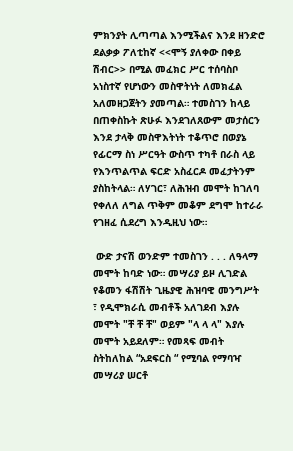ምክንያት ሊጣጣል እንሚችልና እንደ ዘንድሮ ደልቃቃ ፖለቲከኛ <<ሞኝ ያለቀው በቀይ ሽብር>> በሚል መፈክር ሥር ተሰባስቦ አነስተኛ የሆነውን መስዋትነት ለመክፈል አለመዘጋጀትን ያመጣል። ተመስገን ከላይ በጠቀስኩት ጽሁፉ እንደገለጸውም መታሰርን እንደ ታላቅ መስዋእትነት ተቆጥሮ በወያኔ የፊርማ ስነ ሥርዓት ውስጥ ተካቶ በራስ ላይ የእንጥልጥል ፍርድ አስፈርዶ መፈታትንም ያስከትላል። ለሃገር፣ ለሕዝብ መሞት ከገለባ የቀለለ ለግል ጥቅም መቆም ደግሞ ከተራራ የገዘፈ ሲደረግ እንዲዚህ ነው።

 ውድ ታናሽ ወንድም ተመስገን . . . ለዓላማ መሞት ከባድ ነው። መሣሪያ ይዞ ሊገድል የቆመን ፋሽሽት ጊዜያዊ ሕዝባዊ መንግሥት ፣ የዲሞክራሲ መብቶች አለገደብ እያሉ መሞት "ቸ ቸ ቸ" ወይም "ላ ላ ላ" እያሉ መሞት አይደለም። የመጻፍ መብት ስትከለከል “አደፍርስ “ የሚባል የማባዣ መሣሪያ ሠርቶ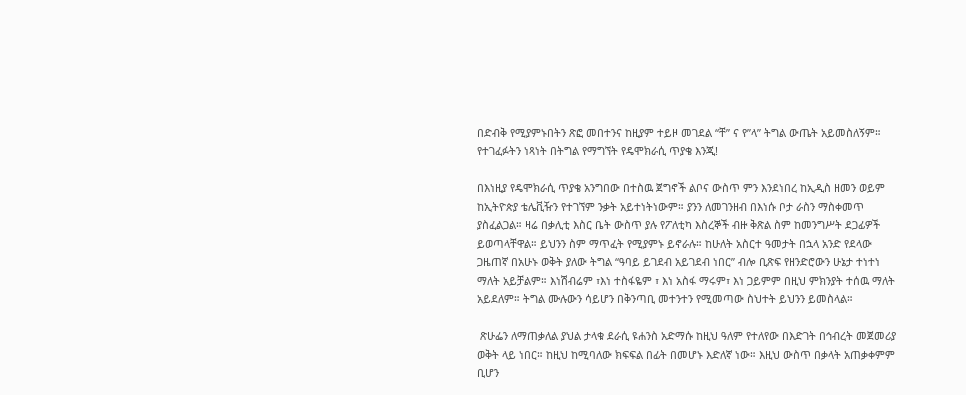በድብቅ የሚያምኑበትን ጽፎ መበተንና ከዚያም ተይዞ መገደል “ቸ” ና የ”ላ” ትግል ውጤት አይመስለኝም። የተገፈፉትን ነጻነት በትግል የማግኘት የዴሞክራሲ ጥያቄ እንጂ!

በእነዚያ የዴሞክራሲ ጥያቄ አንግበው በተስዉ ጀግኖች ልቦና ውስጥ ምን እንደነበረ ከኢዲስ ዘመን ወይም ከኢትዮጵያ ቴሌቪዥን የተገኘም ንቃት አይተነትነውም። ያንን ለመገንዘብ በእነሱ ቦታ ራስን ማስቀመጥ ያስፈልጋል። ዛሬ በቃሊቲ እስር ቤት ውስጥ ያሉ የፖለቲካ እስረኞች ብዙ ቅጽል ስም ከመንግሥት ደጋፊዎች ይወጣላቸዋል። ይህንን ስም ማጥፈት የሚያምኑ ይኖራሉ። ከሁለት አስርተ ዓመታት በኋላ አንድ የደላው ጋዜጠኛ በአሁኑ ወቅት ያለው ትግል “ዓባይ ይገደብ አይገደብ ነበር” ብሎ ቢጽፍ የዘንድሮውን ሁኔታ ተነተነ ማለት አይቻልም። እነሽብሬም ፣እነ ተስፋዬም ፣ እነ አስፋ ማሩም፣ እነ ጋይምም በዚህ ምክንያት ተሰዉ ማለት አይደለም። ትግል ሙሉውን ሳይሆን በቅንጣቢ መተንተን የሚመጣው ስህተት ይህንን ይመስላል።

 ጽሁፌን ለማጠቃለል ያህል ታላቁ ደራሲ ዩሐንስ አድማሱ ከዚህ ዓለም የተለየው በእድገት በኅብረት መጀመሪያ ወቅት ላይ ነበር። ከዚህ ከሚባለው ክፍፍል በፊት በመሆኑ እድለኛ ነው። እዚህ ውስጥ በቃላት አጠቃቀምም ቢሆን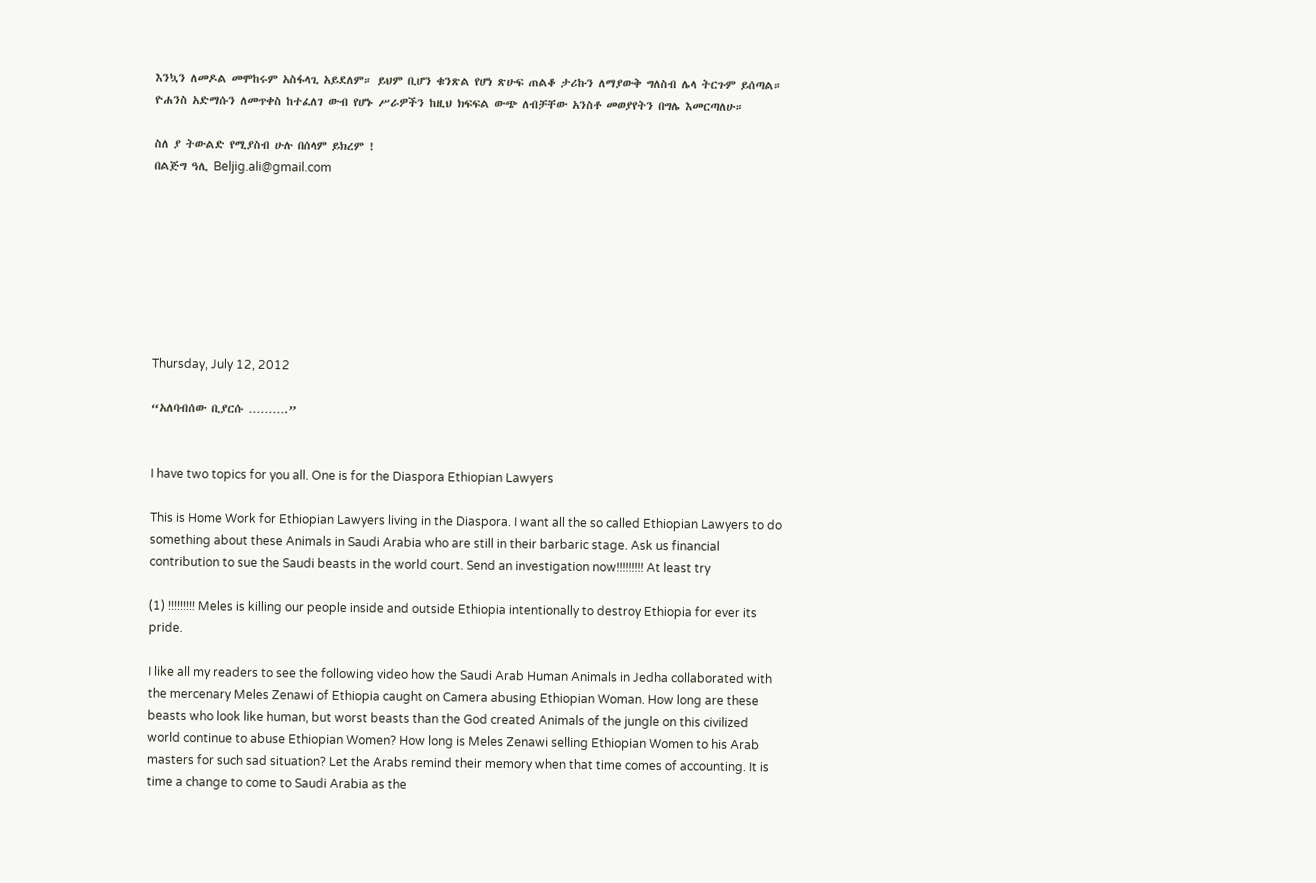እንኳን ለመዶል መሞከሩም አስፋላጊ አይደለም። ይህም ቢሆን ቁንጽል የሆነ ጽሁፍ ጠልቆ ታሪኩን ለማያውቅ ግለስብ ሌላ ትርጉም ይሰጣል። ዮሐንስ አድማሱን ለመጥቀስ ከተፈለገ ውብ የሆኑ ሥራዎችን ከዚህ ክፍፍል ውጭ ለብቻቸው አንስቶ መወያየትን በግሌ እመርጣለሁ።

ስለ ያ ትውልድ የሚያስብ ሁሉ በሰላም ይክረም !
በልጅግ ዓሊ Beljig.ali@gmail.com








Thursday, July 12, 2012

“አለባብሰው ቢያርሱ ……….”


I have two topics for you all. One is for the Diaspora Ethiopian Lawyers

This is Home Work for Ethiopian Lawyers living in the Diaspora. I want all the so called Ethiopian Lawyers to do something about these Animals in Saudi Arabia who are still in their barbaric stage. Ask us financial contribution to sue the Saudi beasts in the world court. Send an investigation now!!!!!!!!! At least try

(1) !!!!!!!!! Meles is killing our people inside and outside Ethiopia intentionally to destroy Ethiopia for ever its pride.

I like all my readers to see the following video how the Saudi Arab Human Animals in Jedha collaborated with the mercenary Meles Zenawi of Ethiopia caught on Camera abusing Ethiopian Woman. How long are these beasts who look like human, but worst beasts than the God created Animals of the jungle on this civilized world continue to abuse Ethiopian Women? How long is Meles Zenawi selling Ethiopian Women to his Arab masters for such sad situation? Let the Arabs remind their memory when that time comes of accounting. It is time a change to come to Saudi Arabia as the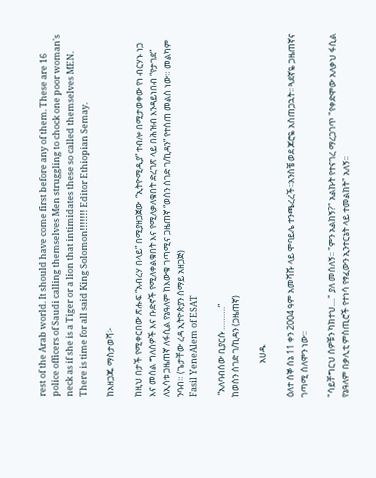rest of the Arab world. It should have come first before any of them. These are 16 police officers of Saudi calling themselves Men struggling to chock one poor woman's neck as if she is a Tiger or a lion that intimidates these so called themselves MEN. There is time for all said King Solomon!!!!!!! Editor Ethiopian Semay.

ከአዘጋጁ ማስታወሻ፦

ከዚህ በታች የሚቀርበው ጽሑፍ “አብረሃ በላይ” በሚያዘጋጀው  “ኢትዮሚዲያ” ተብሎ በሚታወቀው የነ ብርሃኑ ነጋ እና መሰል ግለሰዎች እና ቡድኖች የሚለቀልቁበት እና የሚለቃለቁበት ድረገጽ ላይ በሕዝብ እንዳይነበብ “የታገደ” ለኢሳቱ ጋዜጠኛ ለፋሲል የኔዓለም ከእውቁ ገጣሚና ጋዜጠኛ “ወሰን ሰገድ ገ/ኪዳን” የተሰጠ መልስ ነው። መልካም ንባብ። (ጌታቸው ረዳ ኢትዮጵያን ሰማይ አዘጋጅ)
Fasil YeneAlem of ESAT

 “አለባብሰው ቢያርሱ ……….”
ከወሰን ሰገድ ገ/ኪዳን (ጋዜጠኛ)

                 አሀዱ

ዕለተ ሰኞ ሰኔ 11 ቀን 2004 ዓም አመሻሹ ላይ ሞባይሌ ተንጫረረች፡፡አንስቼ ወደ ጆሮዬ አስጠጋኋት፡፡ ጓደኛዬ ጋዜጠኛና ገጣሚ ሰለሞን ነው፡፡

"ሳይቸግርህ ሰዎቹን ካክተህ...." ያለ መሰለኝ፡፡ "ምን አልከኝ?" አልኩት የተናገረ ማረጋገጥ "የቀድሞው አለቃህ ፋሲል የኔዓለም በቃሊቲ ምስጢሮች የተነሳ የፃፈውን ኢንተርኔት ላይ ተመልከት" አለኝ፡፡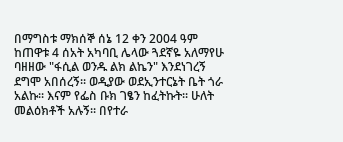በማግስቱ ማክሰኞ ሰኔ 12 ቀን 2004 ዓም ከጠዋቱ 4 ሰአት አካባቢ ሌላው ጓደኛዬ አለማየሁ ባዘዘው "ፋሲል ወንዱ ልክ ልኬን" እንደነገረኝ ደግሞ አበሰረኝ፡፡ ወዲያው ወደኢንተርኔት ቤት ጎራ አልኩ፡፡ እናም የፌስ ቡክ ገፄን ከፈትኩት፡፡ ሁለት መልዕክቶች አሉኝ፡፡ በየተራ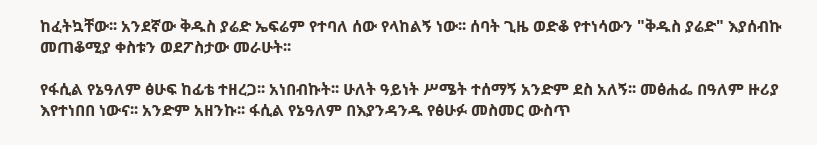ከፈትኳቸው፡፡ አንደኛው ቅዱስ ያሬድ ኤፍሬም የተባለ ሰው የላከልኝ ነው፡፡ ሰባት ጊዜ ወድቆ የተነሳውን "ቅዱስ ያሬድ" እያሰብኩ መጠቆሚያ ቀስቱን ወደፖስታው መራሁት፡፡

የፋሲል የኔዓለም ፅሁፍ ከፊቴ ተዘረጋ፡፡ አነበብኩት፡፡ ሁለት ዓይነት ሥሜት ተሰማኝ አንድም ደስ አለኝ፡፡ መፅሐፌ በዓለም ዙሪያ እየተነበበ ነውና፡፡ አንድም አዘንኩ፡፡ ፋሲል የኔዓለም በእያንዳንዱ የፅሁፉ መስመር ውስጥ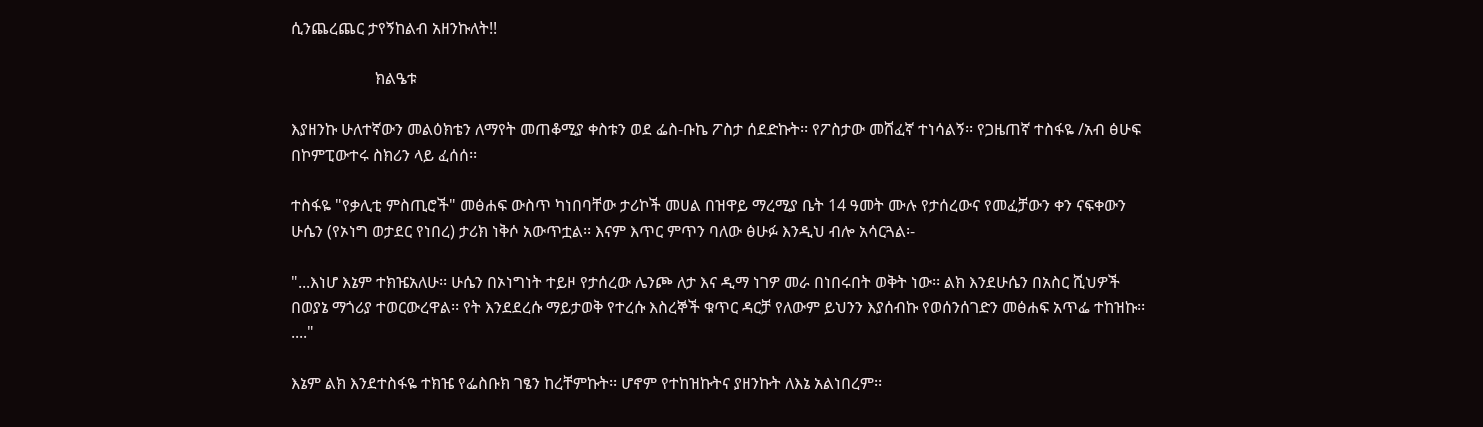ሲንጨረጨር ታየኝከልብ አዘንኩለት!!

                     ክልዔቱ

እያዘንኩ ሁለተኛውን መልዕክቴን ለማየት መጠቆሚያ ቀስቱን ወደ ፌስ-ቡኬ ፖስታ ሰደድኩት፡፡ የፖስታው መሸፈኛ ተነሳልኝ፡፡ የጋዜጠኛ ተስፋዬ /አብ ፅሁፍ በኮምፒውተሩ ስክሪን ላይ ፈሰሰ፡፡

ተስፋዬ "የቃሊቲ ምስጢሮች" መፅሐፍ ውስጥ ካነበባቸው ታሪኮች መሀል በዝዋይ ማረሚያ ቤት 14 ዓመት ሙሉ የታሰረውና የመፈቻውን ቀን ናፍቀውን ሁሴን (የኦነግ ወታደር የነበረ) ታሪክ ነቅሶ አውጥቷል፡፡ እናም እጥር ምጥን ባለው ፅሁፉ እንዲህ ብሎ አሳርጓል፡-

"...እነሆ እኔም ተክዤአለሁ፡፡ ሁሴን በኦነግነት ተይዞ የታሰረው ሌንጮ ለታ እና ዲማ ነገዎ መራ በነበሩበት ወቅት ነው፡፡ ልክ እንደሁሴን በአስር ሺህዎች በወያኔ ማጎሪያ ተወርውረዋል፡፡ የት እንደደረሱ ማይታወቅ የተረሱ እስረኞች ቁጥር ዳርቻ የለውም ይህንን እያሰብኩ የወሰንሰገድን መፅሐፍ አጥፌ ተከዝኩ፡፡...."

እኔም ልክ እንደተስፋዬ ተክዤ የፌስቡክ ገፄን ከረቸምኩት፡፡ ሆኖም የተከዝኩትና ያዘንኩት ለእኔ አልነበረም፡፡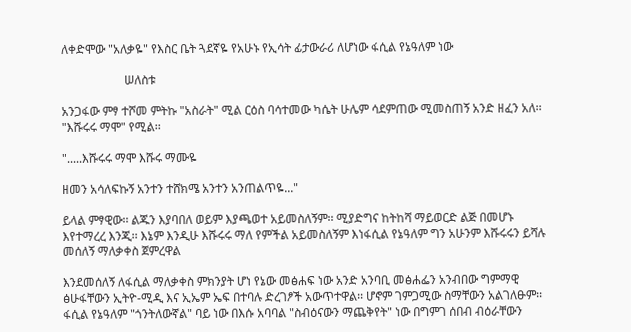ለቀድሞው "አለቃዬ" የእስር ቤት ጓደኛዬ የአሁኑ የኢሳት ፊታውራሪ ለሆነው ፋሲል የኔዓለም ነው

                     ሠለስቱ

አንጋፋው ምፃ ተሾመ ምትኩ "አስራት" ሚል ርዕስ ባሳተመው ካሴት ሁሌም ሳደምጠው ሚመስጠኝ አንድ ዘፈን አለ፡፡ "እሹሩሩ ማሞ" የሚል፡፡

".....እሹሩሩ ማሞ እሹሩ ማሙዬ

ዘመን አሳለፍኩኝ አንተን ተሸክሜ አንተን አንጠልጥዬ..."

ይላል ምፃዊው፡፡ ልጁን እያባበለ ወይም እያጫወተ አይመስለኝም፡፡ ሚያድግና ከትከሻ ማይወርድ ልጅ በመሆኑ እየተማረረ እንጂ፡፡ እኔም እንዲሁ እሹሩሩ ማለ የምችል አይመስለኝም እነፋሲል የኔዓለም ግን አሁንም እሹሩሩን ይሻሉ መሰለኝ ማለቃቀስ ጀምረዋል

እንደመሰለኝ ለፋሲል ማለቃቀስ ምክንያት ሆነ የኔው መፅሐፍ ነው አንድ አንባቢ መፅሐፌን አንብበው ግምማዊ ፅሁፋቸውን ኢትዮ-ሚዲ እና ኢኤም ኤፍ በተባሉ ድረገፆች አውጥተዋል፡፡ ሆኖም ገምጋሚው ስማቸውን አልገለፁም፡፡ ፋሲል የኔዓለም "ጎንትለውኛል" ባይ ነው በእሱ አባባል "ስብዕናውን ማጨቅየት" ነው በግምገ ሰበብ ብዕራቸውን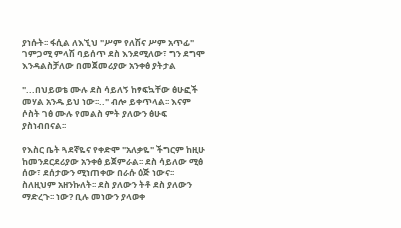ያነሱት፡፡ ፋሲል ለእኚህ "ሥም የለሽና ሥም አጥፊ" ገምጋሚ ምላሽ ባይሰጥ ደስ እንደሚለው፣ ግን ደግሞ እንዳልስቻለው በመጀመሪያው አንቀፅ ያትታል

"...በህይወቴ ሙሉ ደስ ሳይለኝ ከፃፍኳቸው ፅሁፎች መሃል አንዱ ይህ ነው፡፡.." ብሎ ይቀጥላል፡፡ እናም ሶስት ገፅ ሙሉ የመልስ ምት ያለውን ፅሁፍ ያስነብበናል፡፡

የእስር ቤት ጓደኛዬና የቀድሞ "አለቃዬ" ችግርም ከዚሁ ከመንደርደሪያው አንቀፅ ይጀምራል፡፡ ደስ ሳይለው ሚፅ ሰው፣ ደሰታውን ሚነጠቀው በራሱ ዕጅ ነውና፡፡ ስለዚህም አዘንኩለት፡፡ ደስ ያለውን ትቶ ደስ ያለውን ማድረጉ፡፡ ነው? ቢሉ መነውን ያላወቀ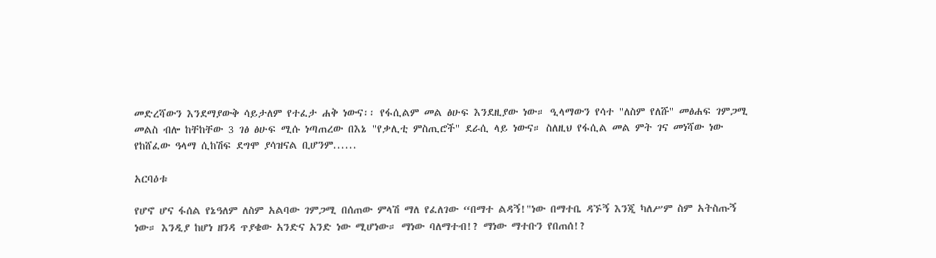መድረሻውን እንደማያውቅ ሳይታለም የተፈታ ሐቅ ነውና፡፡ የፋሲልም መል ፅሁፍ እንደዚያው ነው። ዒላማውን የሳተ "ለስም የለሹ" መፅሐፍ ገምጋሚ መልስ ብሎ ከቸከቸው 3 ገፅ ፅሁፍ ሚሱ ነጣጠረው በእኔ "የቃሊቲ ምስጢሮች" ደራሲ ላይ ነውና። ስለዚህ የፋሲል መል ምት ገና መነሻው ነው የከሸፈው ዓላማ ሲከሽፍ ደግሞ ያሳዝናል ቢሆንም......

አርባዕቱ

የሆኖ ሆና ፋሰል የኔዓለም ለስም አልባው ገምጋሚ በሰጠው ምላሽ ማለ የፈለገው “በማተ ልዳኝ!"ነው በማተቤ ዳኙኝ እንጂ ካለሥም ስም አትስጡኝ ነው። እንዲያ ከሆነ ዘንዳ ጥያቄው አንድና አንድ ነው ሚሆነው። ማነው ባለማተብ!? ማነው ማተቡን የበጠሰ!?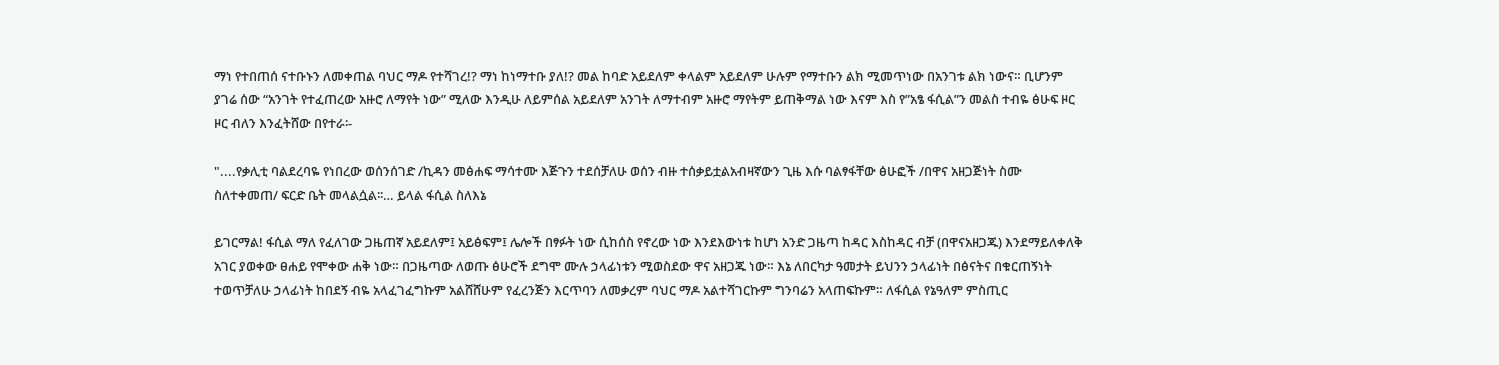ማነ የተበጠሰ ናተቡኑን ለመቀጠል ባህር ማዶ የተሻገረ!? ማነ ከነማተቡ ያለ!? መል ከባድ አይደለም ቀላልም አይደለም ሁሉም የማተቡን ልክ ሚመጥነው በአንገቱ ልክ ነውና። ቢሆንም ያገሬ ሰው “አንገት የተፈጠረው አዙሮ ለማየት ነው” ሚለው እንዲሁ ለይምሰል አይደለም አንገት ለማተብም አዙሮ ማየትም ይጠቅማል ነው እናም እስ የ”አፄ ፋሲል”ን መልስ ተብዬ ፅሁፍ ዞር ዞር ብለን እንፈትሸው በየተራ፡-

"....የቃሊቲ ባልደረባዬ የነበረው ወሰንሰገድ /ኪዳን መፅሐፍ ማሳተሙ እጅጉን ተደሰቻለሁ ወሰን ብዙ ተሰቃይቷልአብዛኛውን ጊዜ እሱ ባልፃፋቸው ፅሁፎች /በዋና አዘጋጅነት ስሙ ስለተቀመጠ/ ፍርድ ቤት መላልሷል፡፡… ይላል ፋሲል ስለእኔ

ይገርማል! ፋሲል ማለ የፈለገው ጋዜጠኛ አይደለም፤ አይፅፍም፤ ሌሎች በፃፉት ነው ሲከሰስ የኖረው ነው እንደእውነቱ ከሆነ አንድ ጋዜጣ ከዳር እስከዳር ብቻ (በዋናአዘጋጁ) እንደማይለቀለቅ አገር ያወቀው ፀሐይ የሞቀው ሐቅ ነው። በጋዜጣው ለወጡ ፅሁሮች ደግሞ ሙሉ ኃላፊነቱን ሚወስደው ዋና አዘጋጁ ነው። እኔ ለበርካታ ዓመታት ይህንን ኃላፊነት በፅናትና በቁርጠኝነት ተወጥቻለሁ ኃላፊነት ከበደኝ ብዬ አላፈገፈግኩም አልሸሸሁም የፈረንጅን እርጥባን ለመቃረም ባህር ማዶ አልተሻገርኩም ግንባሬን አላጠፍኩም። ለፋሲል የኔዓለም ምስጢር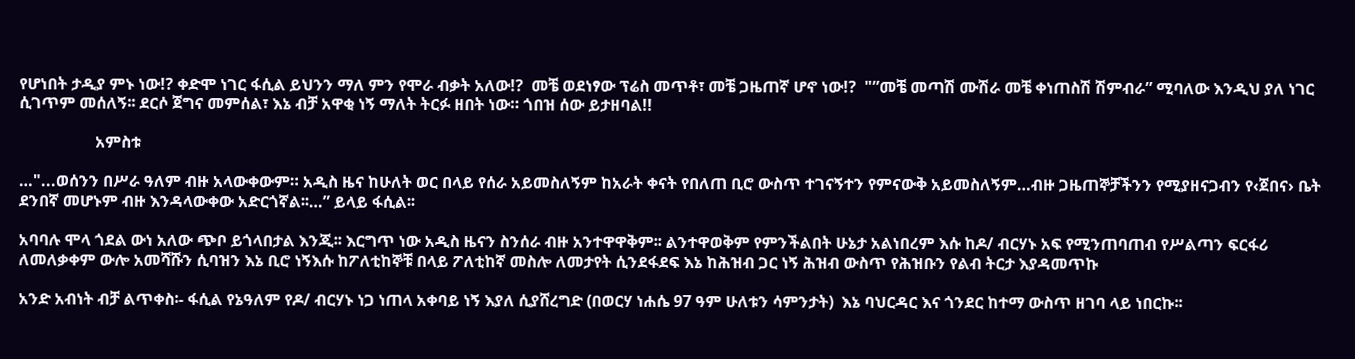የሆነበት ታዲያ ምኑ ነው!? ቀድሞ ነገር ፋሲል ይህንን ማለ ምን የሞራ ብቃት አለው!?  መቼ ወደነፃው ፕሬስ መጥቶ፣ መቼ ጋዜጠኛ ሆኖ ነው!?  "”መቼ መጣሽ ሙሽራ መቼ ቀነጠስሽ ሽምብራ” ሚባለው እንዲህ ያለ ነገር ሲገጥም መሰለኝ፡፡ ደርሶ ጀግና መምሰል፣ እኔ ብቻ አዋቂ ነኝ ማለት ትርፉ ዘበት ነው። ጎበዝ ሰው ይታዘባል!!

                   አምስቱ

…"...ወሰንን በሥራ ዓለም ብዙ አላውቀውም። አዲስ ዜና ከሁለት ወር በላይ የሰራ አይመስለኝም ከአራት ቀናት የበለጠ ቢሮ ውስጥ ተገናኝተን የምናውቅ አይመስለኝም…ብዙ ጋዜጠኞቻችንን የሚያዘናጋብን የ‹ጀበና› ቤት ደንበኛ መሆኑም ብዙ እንዳላውቀው አድርጎኛል፡፡…” ይላይ ፋሲል፡፡

አባባሉ ሞላ ጎደል ውነ አለው ጭቦ ይጎላበታል እንጂ፡፡ እርግጥ ነው አዲስ ዜናን ስንሰራ ብዙ አንተዋዋቅም፡፡ ልንተዋወቅም የምንችልበት ሁኔታ አልነበረም እሱ ከዶ/ ብርሃኑ አፍ የሚንጠባጠብ የሥልጣን ፍርፋሪ ለመለቃቀም ውሎ አመሻሹን ሲባዝን እኔ ቢሮ ነኝእሱ ከፖለቲከኞቹ በላይ ፖለቲከኛ መስሎ ለመታየት ሲንደፋደፍ እኔ ከሕዝብ ጋር ነኝ ሕዝብ ውስጥ የሕዝቡን የልብ ትርታ እያዳመጥኩ

አንድ አብነት ብቻ ልጥቀስ፡- ፋሲል የኔዓለም የዶ/ ብርሃኑ ነጋ ነጠላ አቀባይ ነኝ እያለ ሲያሸረግድ (በወርሃ ነሐሴ 97 ዓም ሁለቱን ሳምንታት)  እኔ ባህርዳር እና ጎንደር ከተማ ውስጥ ዘገባ ላይ ነበርኩ፡፡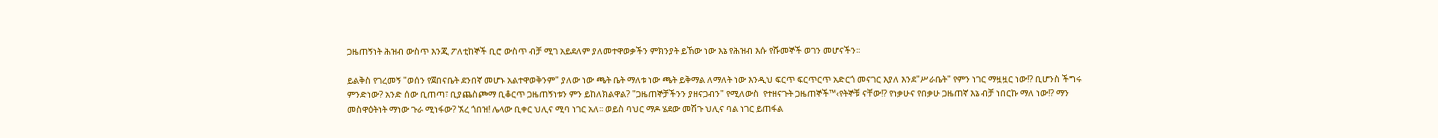ጋዜጠኝነት ሕዝብ ውስጥ እንጂ ፖለቲከኞች ቢሮ ውስጥ ብቻ ሚገ አይደለም ያለመተዋወቃችን ምክንያት ይኸው ነው እኔ የሕዝብ እሱ የሹመኞች ወገን መሆናችን፡፡

ይልቅስ የገረመኝ "ወሰን የጀበናቤት ደንበኛ መሆኑ አልተዋወቅንም" ያለው ነው ጫት ቤት ማለቱ ነው ጫት ይቅማል ለማለት ነው እንዲህ ፍርጥ ፍርጥርጥ አድርጎ መናገር እያለ እንደ"ሥራቤት" የምን ነገር ማዟዟር ነው!? ቢሆንስ ችግሩ ምንድነው? አንድ ሰው ቢጠጣ፣ ቢያጨስጮማ ቢቆርጥ ጋዜጠኝነቱን ምን ይከለክልዋል? "ጋዜጠኞቻችንን ያዘናጋብን" የሚለውስ  የተዘናጉት ጋዜጠኞች™‹የትኞቹ ናቸው!? የነቃሁና የበቃሁ ጋዜጠኛ እኔ ብቻ ነበርኩ ማለ ነው!? ማን መስዋዕትነት ማነው ጉራ ሚነፋው? ኧረ ጎበዝ! ሌላው ቢቀር ህሊና ሚባ ነገር አለ፡፡ ወይስ ባህር ማዶ ሄደው መሽጉ ህሊና ባል ነገር ይጠፋል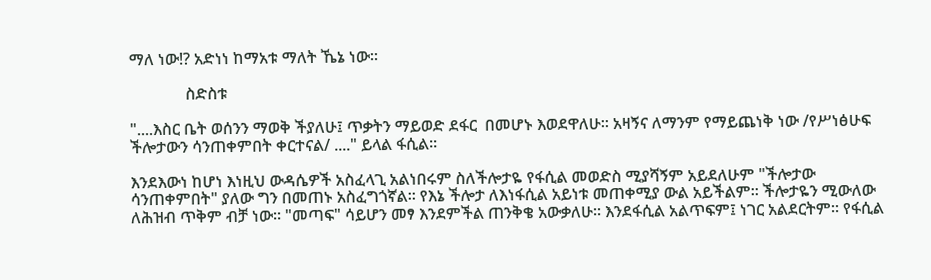ማለ ነው!? አድነነ ከማአቱ ማለት ኼኔ ነው፡፡

              ስድስቱ

"....እስር ቤት ወሰንን ማወቅ ችያለሁ፤ ጥቃትን ማይወድ ደፋር  በመሆኑ እወደዋለሁ፡፡ አዛኝና ለማንም የማይጨነቅ ነው /የሥነፅሁፍ ችሎታውን ሳንጠቀምበት ቀርተናል/ ...." ይላል ፋሲል፡፡

እንደእውነ ከሆነ እነዚህ ውዳሴዎች አስፈላጊ አልነበሩም ስለችሎታዬ የፋሲል መወድስ ሚያሻኝም አይደለሁም "ችሎታው ሳንጠቀምበት" ያለው ግን በመጠኑ አስፈግጎኛል፡፡ የእኔ ችሎታ ለእነፋሲል አይነቱ መጠቀሚያ ውል አይችልም፡፡ ችሎታዬን ሚውለው ለሕዝብ ጥቅም ብቻ ነው፡፡ "መጣፍ" ሳይሆን መፃ እንደምችል ጠንቅቄ አውቃለሁ፡፡ እንደፋሲል አልጥፍም፤ ነገር አልደርትም፡፡ የፋሲል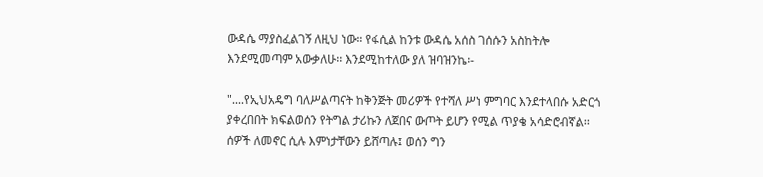ውዳሴ ማያስፈልገኝ ለዚህ ነው። የፋሲል ከንቱ ውዳሴ አሰስ ገሰሱን አስከትሎ እንደሚመጣም አውቃለሁ፡፡ እንደሚከተለው ያለ ዝባዝንኬ፡-

"....የኢህአዴግ ባለሥልጣናት ከቅንጅት መሪዎች የተሻለ ሥነ ምግባር እንደተላበሱ አድርጎ ያቀረበበት ክፍልወሰን የትግል ታሪኩን ለጀበና ውጦት ይሆን የሚል ጥያቄ አሳድሮብኛል፡፡ ሰዎች ለመኖር ሲሉ እምነታቸውን ይሸጣሉ፤ ወሰን ግን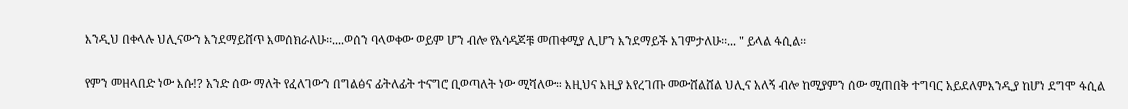እንዲህ በቀላሉ ህሊናውን እንደማይሸጥ እመሰክራለሁ፡፡....ወሰን ባላወቀው ወይም ሆን ብሎ የአሳዳጆቹ መጠቀሚያ ሊሆን እንደማይች እገምታለሁ፡፡... " ይላል ፋሲል፡፡

የምን መዘላበድ ነው እሱ!? አንድ ሰው ማለት የፈለገውን በግልፅና ፊትለፊት ተናግሮ ቢወጣለት ነው ሚሻለው። እዚህና እዚያ እየረገጡ መውሸልሸል ህሊና አለኝ ብሎ ከሚያምን ሰው ሚጠበቅ ተግባር አይደለምእንዲያ ከሆነ ደግሞ ፋሲል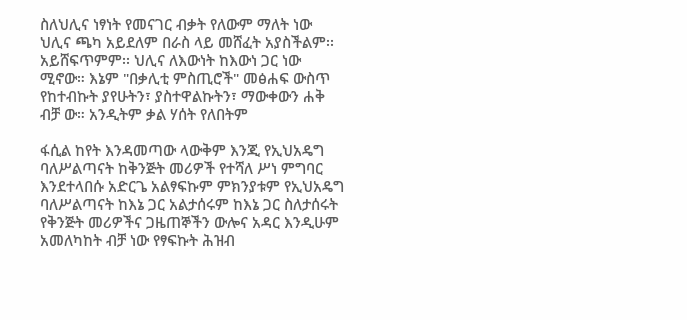ስለህሊና ነፃነት የመናገር ብቃት የለውም ማለት ነው ህሊና ጫካ አይደለም በራስ ላይ መሸፈት አያስችልም፡፡ አይሸፍጥምም፡፡ ህሊና ለእውነት ከእውነ ጋር ነው ሚኖው። እኔም "በቃሊቲ ምስጢሮች" መፅሐፍ ውስጥ የከተብኩት ያየሁትን፣ ያስተዋልኩትን፣ ማውቀውን ሐቅ ብቻ ው። አንዲትም ቃል ሃሰት የለበትም

ፋሲል ከየት እንዳመጣው ላውቅም እንጂ የኢህአዴግ ባለሥልጣናት ከቅንጅት መሪዎች የተሻለ ሥነ ምግባር እንደተላበሱ አድርጌ አልፃፍኩም ምክንያቱም የኢህአዴግ ባለሥልጣናት ከእኔ ጋር አልታሰሩም ከእኔ ጋር ስለታሰሩት የቅንጅት መሪዎችና ጋዜጠኞችን ውሎና አዳር እንዲሁም አመለካከት ብቻ ነው የፃፍኩት ሕዝብ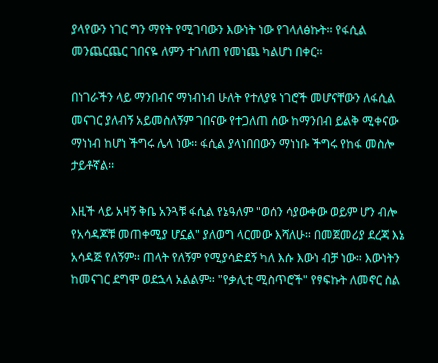ያላየውን ነገር ግን ማየት የሚገባውን እውነት ነው የገላለፅኩት፡፡ የፋሲል መንጨርጨር ገበናዬ ለምን ተገለጠ የመነጨ ካልሆነ በቀር፡፡

በነገራችን ላይ ማንበብና ማነብነብ ሁለት የተለያዩ ነገሮች መሆናቸውን ለፋሲል መናገር ያለብኝ አይመስለኝም ገበናው የተጋለጠ ሰው ከማንበብ ይልቅ ሚቀናው ማነነብ ከሆነ ችግሩ ሌላ ነው፡፡ ፋሲል ያላነበበውን ማነነቡ ችግሩ የከፋ መስሎ ታይቶኛል፡፡

እዚች ላይ አዛኝ ቅቤ አንጓቹ ፋሲል የኔዓለም "ወሰን ሳያውቀው ወይም ሆን ብሎ የአሳዳጆቹ መጠቀሚያ ሆኗል" ያለወግ ላርመው እሻለሁ፡፡ በመጀመሪያ ደረጃ እኔ አሳዳጅ የለኝም፡፡ ጠላት የለኝም የሚያሳድደኝ ካለ እሱ እውነ ብቻ ነው። እውነትን ከመናገር ደግሞ ወደኋላ አልልም፡፡ "የቃሊቲ ሚስጥሮች" የፃፍኩት ለመኖር ስል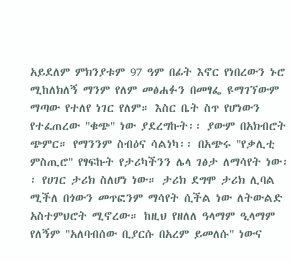አይደለም ምክንያቱም 97 ዓም በፊት እኖር የነበረውን ኑሮ ሚከለክለኝ ማንም የለም መፅሐፉን በመፃፌ ዩማገኘውም ማጣው የተለየ ነገር የለም። እስር ቤት ስጥ የሆነውን የተፈጠረው "ቁጭ" ነው ያደረግኩት፡፡ ያውም በአክብሮት ጭምር። የማንንም ስብዕና ሳልነካ፡፡ በአጭሩ "የቃሊቲ ምስጢሮ" የፃፍኩት የታሪካችንን ሌላ ገፅታ ለማሳየት ነው፡፡ የሀገር ታሪክ ስለሆነ ነው። ታሪክ ደግሞ ታሪክ ሊባል ሚችለ በጎውን መጥፎንም ማሳየት ሲችል ነው ለትውልድ አስተምህሮት ሚኖረው። ከዚህ የዘለለ ዓላማም ዒላማም የለኝም "አለባብሰው ቢያርሱ በአረም ይመለሱ" ነውና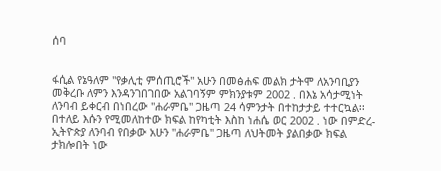ሰባ


ፋሲል የኔዓለም "የቃሊቲ ምሰጢሮች" አሁን በመፅሐፍ መልክ ታትሞ ለአንባቢያን መቅረቡ ለምን እንዳንገበገበው አልገባኝም ምክንያቱም 2002 . በእኔ አሳታሚነት ለንባብ ይቀርብ በነበረው "ሐራምቤ" ጋዜጣ 24 ሳምንታት በተከታታይ ተተርኳል፡፡ በተለይ እሱን የሚመለከተው ክፍል ከየካቲት እስከ ነሐሴ ወር 2002 . ነው በምድረ-ኢትዮጵያ ለንባብ የበቃው አሁን "ሐራምቤ" ጋዜጣ ለህትመት ያልበቃው ክፍል ታክሎበት ነው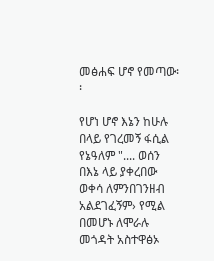መፅሐፍ ሆኖ የመጣው፡፡

የሆነ ሆኖ እኔን ከሁሉ በላይ የገረመኝ ፋሲል የኔዓለም ".... ወሰን በእኔ ላይ ያቀረበው ወቀሳ ለምንበገንዘብ አልደገፈኝም› የሚል በመሆኑ ለሞራሉ መጎዳት አስተዋፅኦ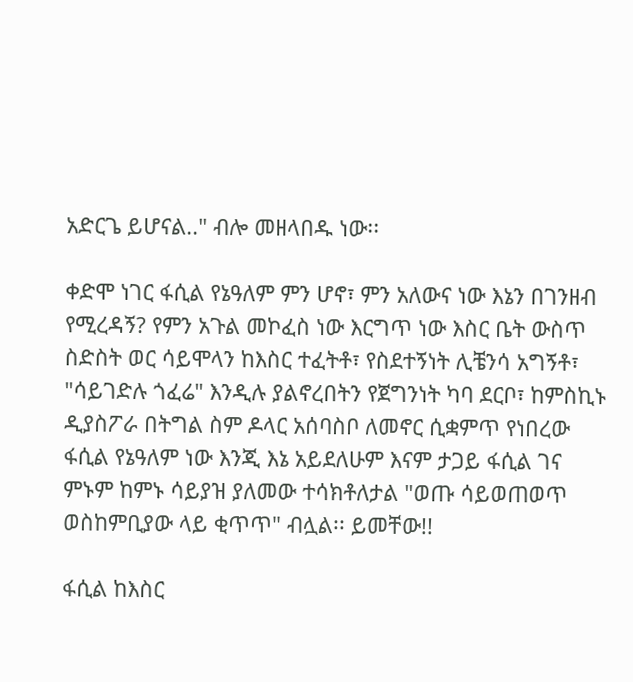አድርጌ ይሆናል.." ብሎ መዘላበዱ ነው፡፡

ቀድሞ ነገር ፋሲል የኔዓለም ምን ሆኖ፣ ምን አለውና ነው እኔን በገንዘብ የሚረዳኝ? የምን አጉል መኮፈስ ነው እርግጥ ነው እስር ቤት ውስጥ ስድስት ወር ሳይሞላን ከእስር ተፈትቶ፣ የስደተኝነት ሊቼንሳ አግኝቶ፣ "ሳይገድሉ ጎፈሬ" እንዲሉ ያልኖረበትን የጀግንነት ካባ ደርቦ፣ ከምስኪኑ ዲያስፖራ በትግል ስም ዶላር አሰባስቦ ለመኖር ሲቋምጥ የነበረው ፋሲል የኔዓለም ነው እንጂ እኔ አይደለሁም እናም ታጋይ ፋሲል ገና ምኑም ከምኑ ሳይያዝ ያለመው ተሳክቶለታል "ወጡ ሳይወጠወጥ ወስከምቢያው ላይ ቂጥጥ" ብሏል፡፡ ይመቸው!!

ፋሲል ከእስር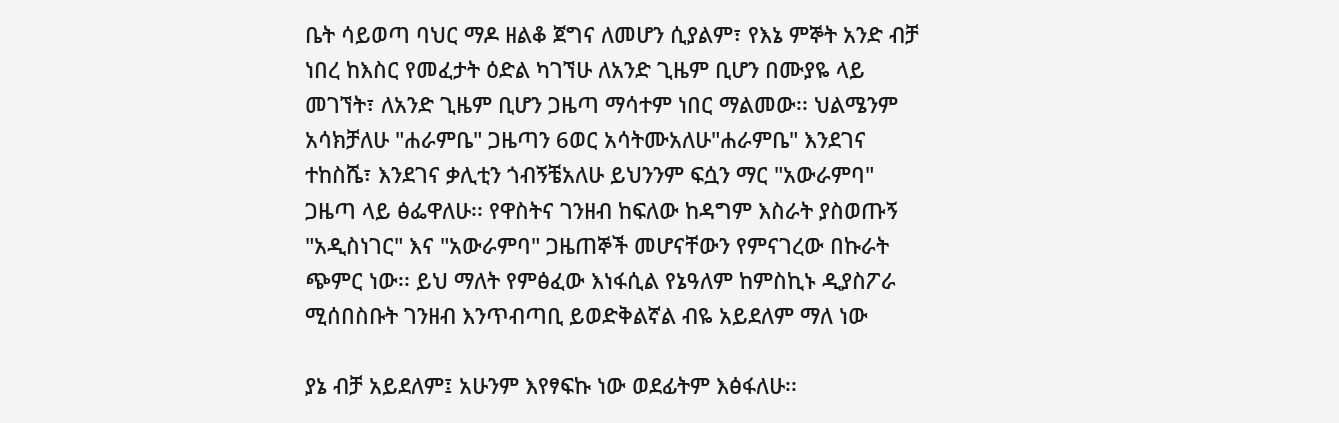ቤት ሳይወጣ ባህር ማዶ ዘልቆ ጀግና ለመሆን ሲያልም፣ የእኔ ምኞት አንድ ብቻ ነበረ ከእስር የመፈታት ዕድል ካገኘሁ ለአንድ ጊዜም ቢሆን በሙያዬ ላይ መገኘት፣ ለአንድ ጊዜም ቢሆን ጋዜጣ ማሳተም ነበር ማልመው፡፡ ህልሜንም አሳክቻለሁ "ሐራምቤ" ጋዜጣን 6ወር አሳትሙአለሁ"ሐራምቤ" እንደገና ተከስሼ፣ እንደገና ቃሊቲን ጎብኝቼአለሁ ይህንንም ፍሷን ማር "አውራምባ" ጋዜጣ ላይ ፅፌዋለሁ፡፡ የዋስትና ገንዘብ ከፍለው ከዳግም እስራት ያስወጡኝ "አዲስነገር" እና "አውራምባ" ጋዜጠኞች መሆናቸውን የምናገረው በኩራት ጭምር ነው፡፡ ይህ ማለት የምፅፈው እነፋሲል የኔዓለም ከምስኪኑ ዲያስፖራ ሚሰበስቡት ገንዘብ እንጥብጣቢ ይወድቅልኛል ብዬ አይደለም ማለ ነው

ያኔ ብቻ አይደለም፤ አሁንም እየፃፍኩ ነው ወደፊትም እፅፋለሁ፡፡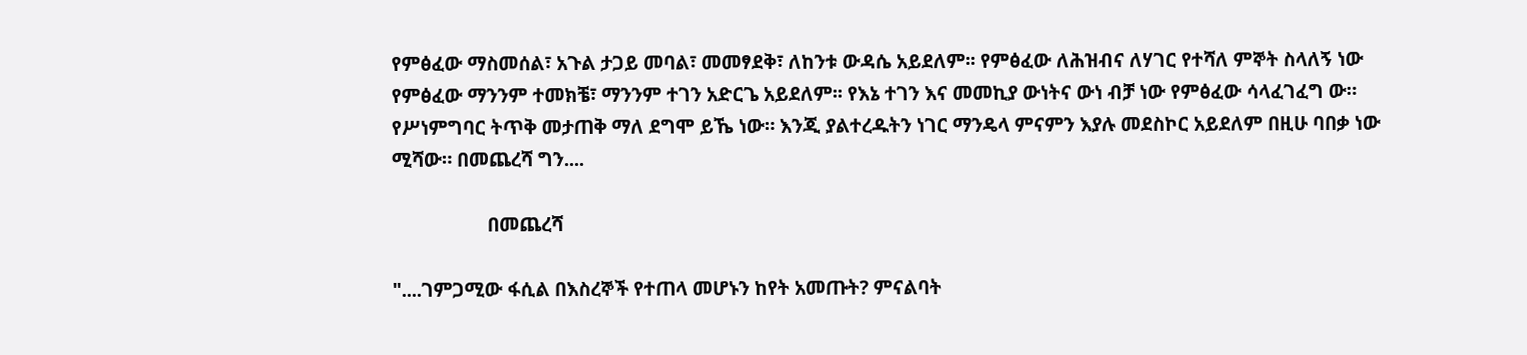የምፅፈው ማስመሰል፣ አጉል ታጋይ መባል፣ መመፃደቅ፣ ለከንቱ ውዳሴ አይደለም፡፡ የምፅፈው ለሕዝብና ለሃገር የተሻለ ምኞት ስላለኝ ነው  የምፅፈው ማንንም ተመክቼ፣ ማንንም ተገን አድርጌ አይደለም፡፡ የእኔ ተገን እና መመኪያ ውነትና ውነ ብቻ ነው የምፅፈው ሳላፈገፈግ ው። የሥነምግባር ትጥቅ መታጠቅ ማለ ደግሞ ይኼ ነው። እንጂ ያልተረዱትን ነገር ማንዴላ ምናምን እያሉ መደስኮር አይደለም በዚሁ ባበቃ ነው ሚሻው። በመጨረሻ ግን....

                   በመጨረሻ

"....ገምጋሚው ፋሲል በእስረኞች የተጠላ መሆኑን ከየት አመጡት? ምናልባት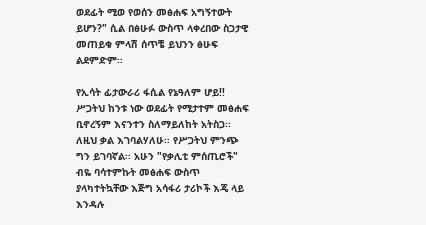ወደፊት ሚወ የወሰን መፅሐፍ አግኝተውት ይሆን?" ሲል በፅሁፉ ውስጥ ላቀረበው ስጋታዊ መጠይቁ ምላሽ ሰጥቼ ይህንን ፅሁፍ ልደምድም፡፡

የኢሳት ፊታውራሪ ፋሲል የኔዓለም ሆይ!! ሥጋትህ ከንቱ ነው ወደፊት የሚታተም መፅሐፍ ቢኖረኝም እናንተን ስለማይለከት አትስጋ፡፡ ለዚህ ቃል እገባልሃለሁ፡፡ የሥጋትህ ምንጭ ግን ይገባኛል፡፡ አሁን "የቃሊቲ ምሰጢሮች" ብዬ ባሳተምኩት መፅሐፍ ውስጥ ያላካተትኳቸው እጅግ አሳፋሪ ታሪኮች እጄ ላይ እንዳሉ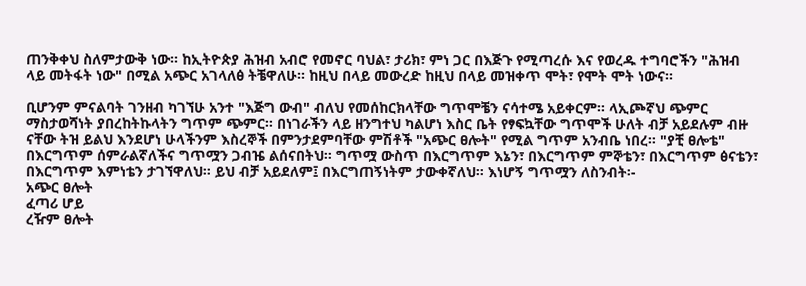ጠንቅቀህ ስለምታውቅ ነው። ከኢትዮጵያ ሕዝብ አብሮ የመኖር ባህል፣ ታሪክ፣ ምነ ጋር በእጅጉ የሚጣረሱ እና የወረዱ ተግባሮችን "ሕዝብ ላይ መትፋት ነው" በሚል አጭር አገላለፅ ትቼዋለሁ፡፡ ከዚህ በላይ መውረድ ከዚህ በላይ መዝቀጥ ሞት፣ የሞት ሞት ነውና፡፡

ቢሆንም ምናልባት ገንዘብ ካገኘሁ አንተ "እጅግ ውብ" ብለህ የመሰከርክላቸው ግጥሞቼን ናሳተሜ አይቀርም፡፡ ላኢጮኛህ ጭምር ማስታወሻነት ያበረከትኩላትን ግጥም ጭምር፡፡ በነገራችን ላይ ዘንግተህ ካልሆነ እስር ቤት የፃፍኳቸው ግጥሞች ሁለት ብቻ አይደሉም ብዙ ናቸው ትዝ ይልህ እንደሆነ ሁላችንም እስረኞች በምንታደምባቸው ምሽቶች "አጭር ፀሎት" የሚል ግጥም አንብቤ ነበረ፡፡ "ያቺ ፀሎቴ" በእርግጥም ሰምራልኛለችና ግጥሟን ጋብዤ ልሰናበትህ፡፡ ግጥሟ ውስጥ በእርግጥም እኔን፣ በእርግጥም ምኞቴን፣ በእርግጥም ፅናቴን፣ በእርግጥም እምነቴን ታገኘዋለህ፡፡ ይህ ብቻ አይደለም፤ በእርግጠኝነትም ታውቀኛለህ፡፡ እነሆኝ ግጥሟን ለስንብት፡-
አጭር ፀሎት
ፈጣሪ ሆይ
ረዥም ፀሎት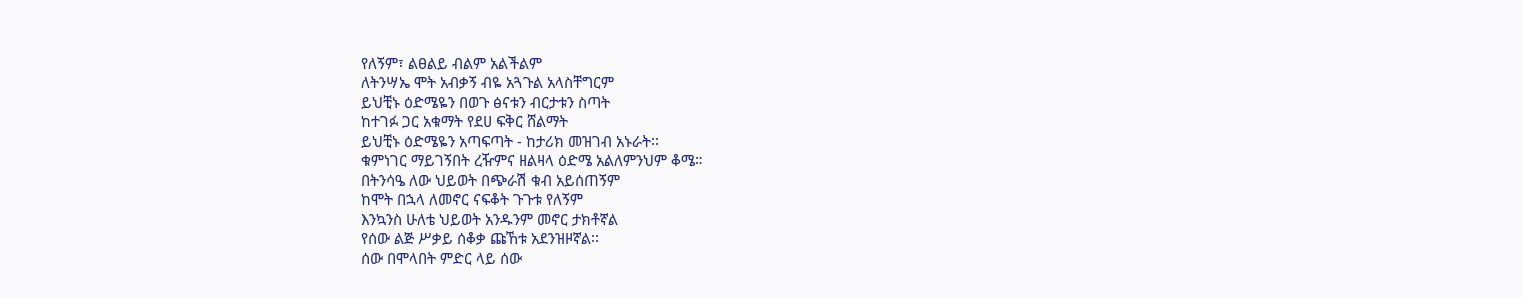የለኝም፣ ልፀልይ ብልም አልችልም
ለትንሣኤ ሞት አብቃኝ ብዬ አጓጉል አላስቸግርም
ይህቺኑ ዕድሜዬን በወጉ ፅናቱን ብርታቱን ስጣት
ከተገፉ ጋር አቁማት የደሀ ፍቅር ሸልማት
ይህቺኑ ዕድሜዬን አጣፍጣት - ከታሪክ መዝገብ አኑራት፡፡
ቁምነገር ማይገኝበት ረዥምና ዘልዛላ ዕድሜ አልለምንህም ቆሜ።
በትንሳዔ ለው ህይወት በጭራሽ ቁብ አይሰጠኝም
ከሞት በኋላ ለመኖር ናፍቆት ጉጉቱ የለኝም
እንኳንስ ሁለቴ ህይወት አንዱንም መኖር ታክቶኛል
የሰው ልጅ ሥቃይ ሰቆቃ ጩኸቱ አደንዝዞኛል፡፡
ሰው በሞላበት ምድር ላይ ሰው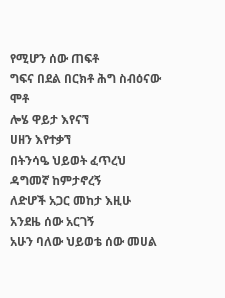የሚሆን ሰው ጠፍቶ
ግፍና በደል በርክቶ ሕግ ስብዕናው ሞቶ
ሎሄ ዋይታ እየናኘ
ሀዘን እየተቃኘ
በትንሳዔ ህይወት ፈጥረህ ዳግመኛ ከምታኖረኝ
ለድሆች አጋር መከታ እዚሁ አንደዜ ሰው አርገኝ
አሁን ባለው ህይወቴ ሰው መሀል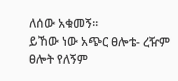ለሰው አቁመኝ፡፡
ይኸው ነው አጭር ፀሎቴ- ረዥም ፀሎት የለኝም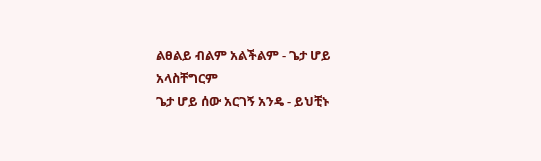ልፀልይ ብልም አልችልም - ጌታ ሆይ አላስቸግርም
ጌታ ሆይ ሰው አርገኝ አንዴ - ይህቺኑ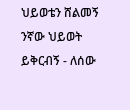ህይወቴን ሸልመኝ
ንኛው ህይወት ይቅርብኝ - ለሰው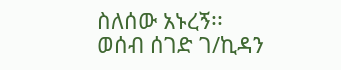ስለሰው አኑረኝ፡፡
ወሰብ ሰገድ ገ/ኪዳን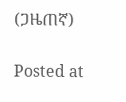(ጋዜጠኛ)

Posted at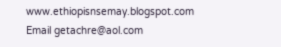www.ethiopisnsemay.blogspot.com
Email getachre@aol.com